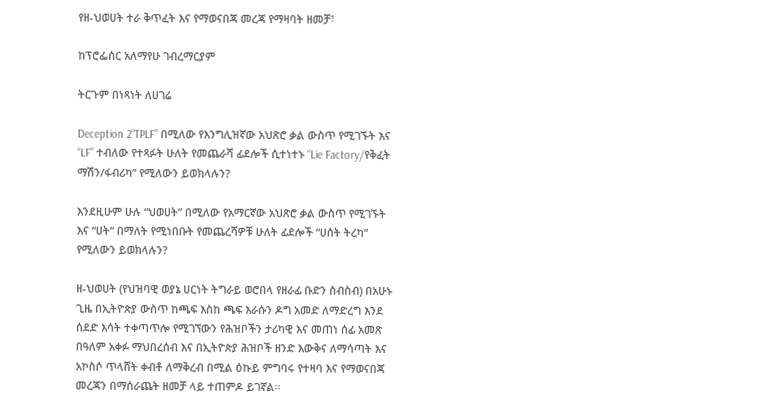የዘ-ህወሀት ተራ ቅጥፈት እና የማወናበጃ መረጃ የማዛባት ዘመቻ፣

ከፕሮፌሰር አለማየሁ ገብረማርያም

ትርጉም በነጻነት ለሀገሬ

Deception 2“TPLF” በሚለው የእንግሊዝኛው አህጽሮ ቃል ውስጥ የሚገኙት እና “LF” ተብለው የተጻፉት ሁለት የመጨራሻ ፊደሎች ሲተነተኑ “Lie Factory/የቅፈት ማሽን/ፋብሪካ” የሚለውን ይወክላሉን?

እንደዚሁም ሁሉ “ህወሀት” በሚለው የአማርኛው አህጽሮ ቃል ውስጥ የሚገኙት እና “ሀት“ በማለት የሚነበቡት የመጨረሻዎቹ ሁለት ፊደሎች “ሀሰት ትረካ“ የሚለውን ይወክላሉን?

ዘ-ህወሀት (የህዝባዊ ወያኔ ሀርነት ትግራይ ወሮበላ የዘራፊ ቡድን ስብስብ) በአሁኑ ጊዜ በኢትዮጵያ ውስጥ ከጫፍ እስከ ጫፍ እራሱን ዶግ አመድ ለማድረግ እንደ ሰደድ እሳት ተቀጣጥሎ የሚገኘውን የሕዝቦችን ታሪካዊ እና መጠነ ሰፊ አመጽ በዓለም አቀፉ ማህበረሰብ እና በኢትዮጵያ ሕዝቦች ዘንድ እውቅና ለማሳጣት እና አኮስሶ ጥላሸት ቀብቶ ለማቅረብ በሚል ዕኩይ ምግባሩ የተዛባ እና የማወናበጃ  መረጃን በማሰራጨት ዘመቻ ላይ ተጠምዶ ይገኛል፡፡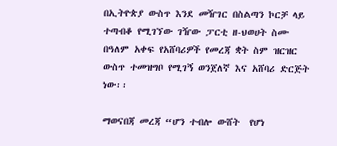በኢትዮጵያ ውስጥ እንደ መዥገር በስልጣን ኮርቻ ላይ ተጣብቆ የሚገኘው ገዥው ፓርቲ ዘ-ህወሀት ስሙ በዓለም አቀፍ የአሸባሪዎች የመረጃ ቋት ስም ዝርዝር ውስጥ ተመዝግቦ የሚገኝ ወንጀለኛ እና አሸባሪ ድርጅት ነው፡፡

ማወናበጃ መረጃ “ሆን ተብሎ ውሸት  የሆነ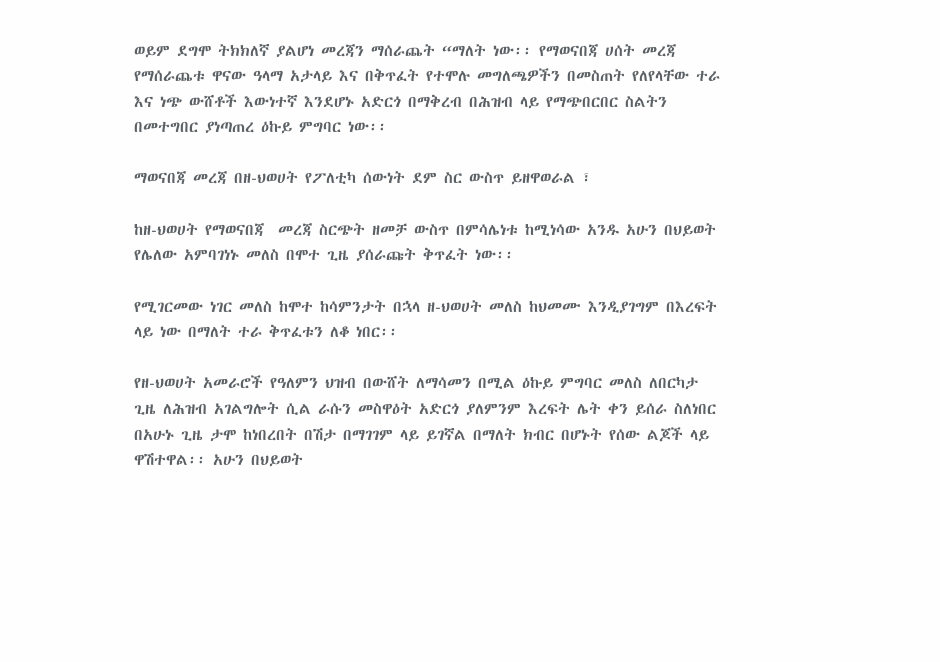ወይም ደግሞ ትክክለኛ ያልሆነ መረጃን ማሰራጨት “ማለት ነው፡፡ የማወናበጃ ሀሰት መረጃ የማሰራጨቱ ዋናው ዓላማ አታላይ እና በቅጥፈት የተሞሉ መግለጫዎችን በመስጠት የለየላቸው ተራ እና ነጭ ውሸቶች እውነተኛ እንደሆኑ አድርጎ በማቅረብ በሕዝብ ላይ የማጭበርበር ስልትን በመተግበር ያነጣጠረ ዕኩይ ምግባር ነው፡፡

ማወናበጃ መረጃ በዘ-ህወሀት የፖለቲካ ሰውነት ደም ስር ውስጥ ይዘዋወራል ፣

ከዘ-ህወሀት የማወናበጃ  መረጃ ስርጭት ዘመቻ ውስጥ በምሳሌነቱ ከሚነሳው አንዱ አሁን በህይወት የሌለው አምባገነኑ መለስ በሞተ ጊዜ ያሰራጩት ቅጥፈት ነው፡፡

የሚገርመው ነገር መለስ ከሞተ ከሳምንታት በኋላ ዘ-ህወሀት መለስ ከህመሙ እንዲያገግም በእረፍት ላይ ነው በማለት ተራ ቅጥፈቱን ለቆ ነበር፡፡

የዘ-ህወሀት አመራሮች የዓለምን ህዝብ በውሸት ለማሳመን በሚል ዕኩይ ምግባር መለስ ለበርካታ ጊዜ ለሕዝብ አገልግሎት ሲል ራሱን መስዋዕት አድርጎ ያለምንም እረፍት ሌት ቀን ይሰራ ስለነበር በአሁኑ ጊዜ ታሞ ከነበረበት በሽታ በማገገም ላይ ይገኛል በማለት ክብር በሆኑት የሰው ልጆች ላይ ዋሽተዋል፡፡ አሁን በህይወት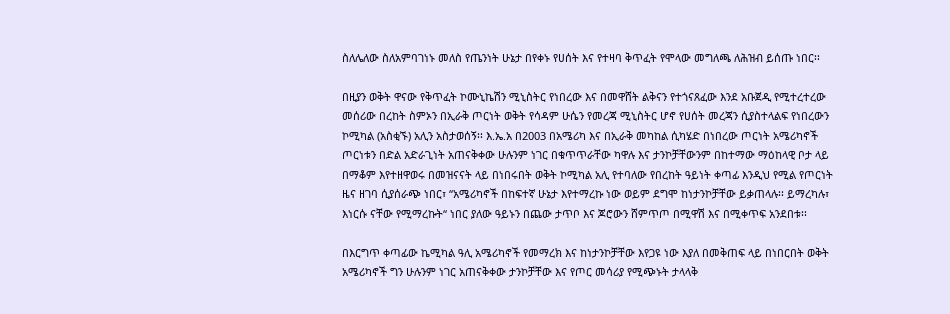ስለሌለው ስለአምባገነኑ መለስ የጤንነት ሁኔታ በየቀኑ የሀሰት እና የተዛባ ቅጥፈት የሞላው መግለጫ ለሕዝብ ይሰጡ ነበር፡፡

በዚያን ወቅት ዋናው የቅጥፈት ኮሙኒኬሽን ሚኒስትር የነበረው እና በመዋሸት ልቅናን የተጎናጸፈው እንደ አቡጀዲ የሚተረተረው  መሰሪው በረከት ስምኦን በኢራቅ ጦርነት ወቅት የሳዳም ሁሴን የመረጃ ሚኒስትር ሆኖ የሀሰት መረጃን ሲያስተላልፍ የነበረውን ኮሚካል (አስቂኙ) አሊን አስታወሰኝ፡፡ እ.ኤ.አ በ2003 በአሜሪካ እና በኢራቅ መካከል ሲካሄድ በነበረው ጦርነት አሜሪካኖች ጦርነቱን በድል አድራጊነት አጠናቅቀው ሁሉንም ነገር በቁጥጥራቸው ካዋሉ እና ታንኮቻቸውንም በከተማው ማዕከላዊ ቦታ ላይ በማቆም እየተዘዋወሩ በመዝናናት ላይ በነበሩበት ወቅት ኮሚካል አሊ የተባለው የበረከት ዓይነት ቀጣፊ እንዲህ የሚል የጦርነት ዜና ዘገባ ሲያሰራጭ ነበር፣ “አሜሪካኖች በከፍተኛ ሁኔታ እየተማረኩ ነው ወይም ደግሞ ከነታንኮቻቸው ይቃጠላሉ፡፡ ይማረካሉ፣ እነርሱ ናቸው የሚማረኩት“ ነበር ያለው ዓይኑን በጨው ታጥቦ እና ጆሮውን ሸምጥጦ በሚዋሽ እና በሚቀጥፍ አንደበቱ፡፡

በእርግጥ ቀጣፊው ኬሚካል ዓሊ አሜሪካኖች የመማረክ እና ከነታንኮቻቸው እየጋዩ ነው እያለ በመቅጠፍ ላይ በነበርበት ወቅት አሜሪካኖች ግን ሁሉንም ነገር አጠናቅቀው ታንኮቻቸው እና የጦር መሳሪያ የሚጭኑት ታላላቅ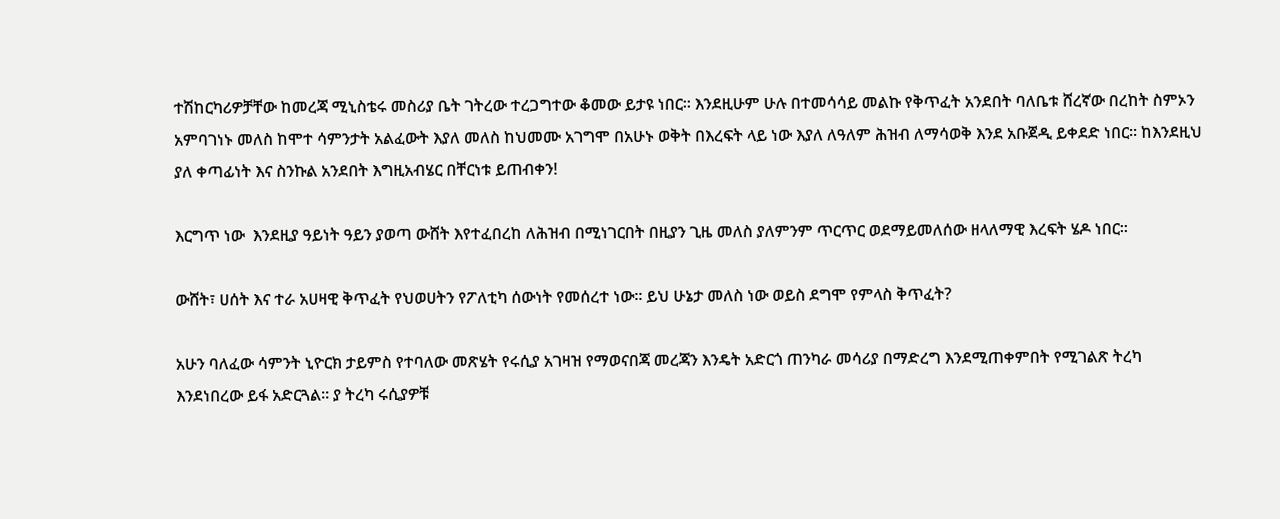ተሽከርካሪዎቻቸው ከመረጃ ሚኒስቴሩ መስሪያ ቤት ገትረው ተረጋግተው ቆመው ይታዩ ነበር፡፡ እንደዚሁም ሁሉ በተመሳሳይ መልኩ የቅጥፈት አንደበት ባለቤቱ ሸረኛው በረከት ስምኦን አምባገነኑ መለስ ከሞተ ሳምንታት አልፈውት እያለ መለስ ከህመሙ አገግሞ በአሁኑ ወቅት በእረፍት ላይ ነው እያለ ለዓለም ሕዝብ ለማሳወቅ እንደ አቡጀዲ ይቀደድ ነበር፡፡ ከእንደዚህ ያለ ቀጣፊነት እና ስንኩል አንደበት እግዚአብሄር በቸርነቱ ይጠብቀን!

እርግጥ ነው  እንደዚያ ዓይነት ዓይን ያወጣ ውሸት እየተፈበረከ ለሕዝብ በሚነገርበት በዚያን ጊዜ መለስ ያለምንም ጥርጥር ወደማይመለሰው ዘላለማዊ እረፍት ሄዶ ነበር፡፡

ውሸት፣ ሀሰት እና ተራ አሀዛዊ ቅጥፈት የህወሀትን የፖለቲካ ሰውነት የመሰረተ ነው፡፡ ይህ ሁኔታ መለስ ነው ወይስ ደግሞ የምላስ ቅጥፈት?

አሁን ባለፈው ሳምንት ኒዮርክ ታይምስ የተባለው መጽሄት የሩሲያ አገዛዝ የማወናበጃ መረጃን እንዴት አድርጎ ጠንካራ መሳሪያ በማድረግ እንደሚጠቀምበት የሚገልጽ ትረካ እንደነበረው ይፋ አድርጓል፡፡ ያ ትረካ ሩሲያዎቹ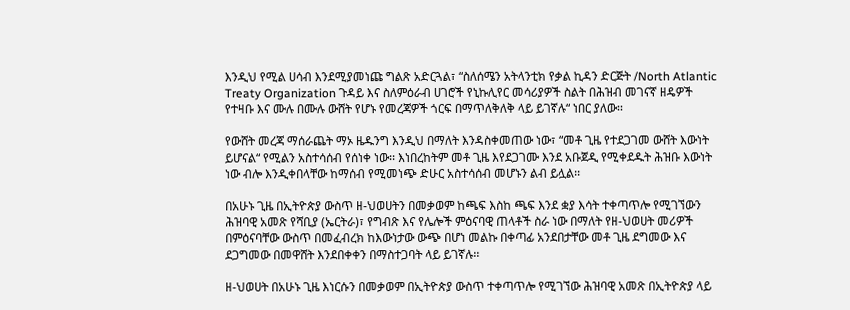እንዲህ የሚል ሀሳብ እንደሚያመነጩ ግልጽ አድርጓል፣ “ስለሰሜን አትላንቲክ የቃል ኪዳን ድርጅት /North Atlantic Treaty Organization ጉዳይ እና ስለምዕራብ ሀገሮች የኒኩሊየር መሳሪያዎች ስልት በሕዝብ መገናኛ ዘዴዎች የተዛቡ እና ሙሉ በሙሉ ውሸት የሆኑ የመረጃዎች ጎርፍ በማጥለቅለቅ ላይ ይገኛሉ“ ነበር ያለው፡፡

የውሸት መረጃ ማሰራጨት ማኦ ዜዱንግ እንዲህ በማለት እንዳስቀመጠው ነው፣ “መቶ ጊዜ የተደጋገመ ውሸት እውነት ይሆናል“ የሚልን አስተሳሰብ የሰነቀ ነው፡፡ እነበረከትም መቶ ጊዜ እየደጋገሙ እንደ አቡጀዲ የሚቀደዱት ሕዝቡ እውነት ነው ብሎ እንዲቀበላቸው ከማሰብ የሚመነጭ ድሁር አስተሳሰብ መሆኑን ልብ ይሏል፡፡

በአሁኑ ጊዜ በኢትዮጵያ ውስጥ ዘ-ህወሀትን በመቃወም ከጫፍ እስከ ጫፍ እንደ ቋያ እሳት ተቀጣጥሎ የሚገኘውን ሕዝባዊ አመጽ የሻቢያ (ኤርትራ)፣ የግብጽ እና የሌሎች ምዕናባዊ ጠላቶች ስራ ነው በማለት የዘ-ህወሀት መሪዎች በምዕናባቸው ውስጥ በመፈብረክ ከእውነታው ውጭ በሆነ መልኩ በቀጣፊ አንደበታቸው መቶ ጊዜ ደግመው እና ደጋግመው በመዋሸት እንደበቀቀን በማስተጋባት ላይ ይገኛሉ፡፡

ዘ-ህወሀት በአሁኑ ጊዜ እነርሱን በመቃወም በኢትዮጵያ ውስጥ ተቀጣጥሎ የሚገኘው ሕዝባዊ አመጽ በኢትዮጵያ ላይ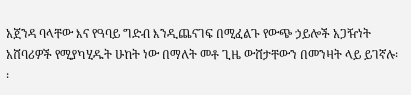አጀንዳ ባላቸው እና የዓባይ ግድብ እንዲጨናገፍ በሚፈልጉ የውጭ ኃይሎች አጋዥነት አሸባሪዎች የሚያካሂዱት ሁከት ነው በማለት መቶ ጊዜ ውሸታቸውን በመንዛት ላይ ይገኛሉ፡፡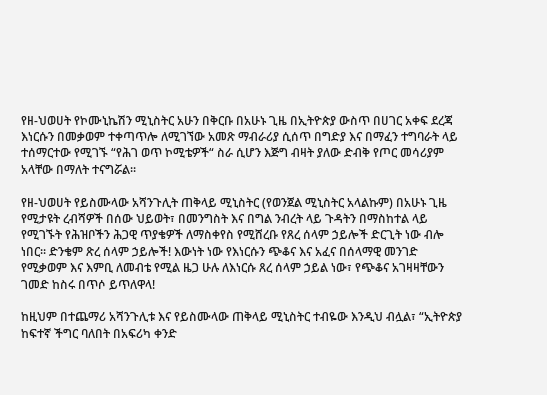የዘ-ህወሀት የኮሙኒኬሽን ሚኒስትር አሁን በቅርቡ በአሁኑ ጊዜ በኢትዮጵያ ውስጥ በሀገር አቀፍ ደረጃ እነርሱን በመቃወም ተቀጣጥሎ ለሚገኘው አመጽ ማብራሪያ ሲሰጥ በግድያ እና በማፈን ተግባራት ላይ ተሰማርተው የሚገኙ “የሕገ ወጥ ኮሚቴዎች“ ስራ ሲሆን እጅግ ብዛት ያለው ድብቅ የጦር መሳሪያም አላቸው በማለት ተናግሯል፡፡

የዘ-ህወሀት የይስሙላው አሻንጉሊት ጠቅላይ ሚኒስትር (የወንጀል ሚኒስትር አላልኩም) በአሁኑ ጊዜ የሚታዩት ረብሻዎች በሰው ህይወት፣ በመንግስት እና በግል ንብረት ላይ ጉዳትን በማስከተል ላይ የሚገኙት የሕዝቦችን ሕጋዊ ጥያቄዎች ለማስቀየስ የሚሸረቡ የጸረ ሰላም ኃይሎች ድርጊት ነው ብሎ ነበር፡፡ ድንቄም ጽረ ሰላም ኃይሎች! እውነት ነው የእነርሱን ጭቆና እና አፈና በሰላማዊ መንገድ የሚቃወም እና እምቢ ለመብቴ የሚል ዜጋ ሁሉ ለእነርሱ ጸረ ሰላም ኃይል ነው፣ የጭቆና አገዛዛቸውን ገመድ ከስሩ በጥሶ ይጥለዋላ!

ከዚህም በተጨማሪ አሻንጉሊቱ እና የይስሙላው ጠቅላይ ሚኒስትር ተብዬው እንዲህ ብሏል፣ “ኢትዮጵያ ከፍተኛ ችግር ባለበት በአፍሪካ ቀንድ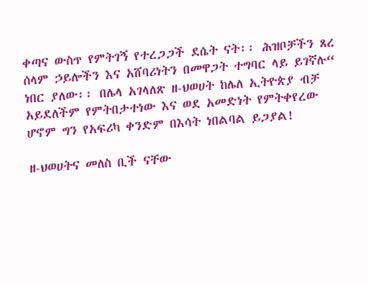ቀጣና ውስጥ የምትገኝ የተረጋጋች ደሴት ናት፡፡ ሕዝቦቻችን ጸረ ሰላም ኃይሎችን እና አሸባሪነትን በመዋጋት ተግባር ላይ ይገኛሉ“ ነበር ያለው፡፡ በሌላ አገላለጽ ዘ-ህወሀት ከሌለ ኢትዮጵያ ብቻ አይደለችም የምትበታተነው እና ወደ አመድነት የምትቀየረው ሆኖም ግን የአፍሪካ ቀንድም በእሳት ነበልባል ይጋያል!

ዘ-ህወሀትና መለስ ቢች ናቸው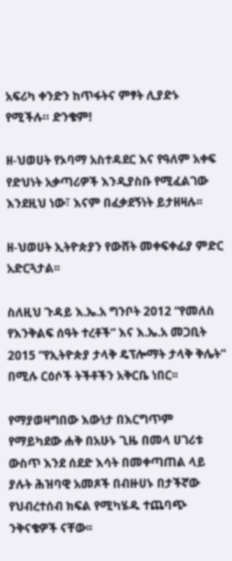አፍሪካ ቀንድን ከጥፋትና ምፃት ሊያድኑ የሚችሉ። ድንቄም!

ዘ-ህወሀት የኦባማ አስተዳደር እና የዓለም አቀፍ የድህነት አቃጣሪዎች እንዲያስቡ የሚፈልገው እንደዚህ ነው፣ እናም በፈቃደኝነት ይታዘዛሉ፡፡

ዘ-ህወሀት ኢትዮጵያን የውሸት መቀፍቀፊያ ምድር አድርጓታል፡፡

ስለዚህ ጉዳይ እ.ኤ.አ ግንቦት 2012 “የመለስ የእንቅልፍ ሰዓት ተረቶች“ እና እ.ኤ.አ መጋቢት 2015 “የኢትዮጵያ ታላቅ ዴፕሎማት ታላቅ ቅሌት“ በሚሉ ርዕሶች ትችቶችን አቅርቤ ነበር፡፡

የማያወዛግበው እውነታ በእርግጥም የማይካደው ሐቅ በአሁኑ ጊዜ በመላ ሀገሪቱ ውስጥ እንደ ሰደድ እሳት በመቀጣጠል ላይ ያሉት ሕዝባዊ አመጾች በብዙሀኑ በታችኛው የህብረተሰብ ክፍል የሚካሄዱ ተጨባጭ ንቅናቄዎች ናቸው፡፡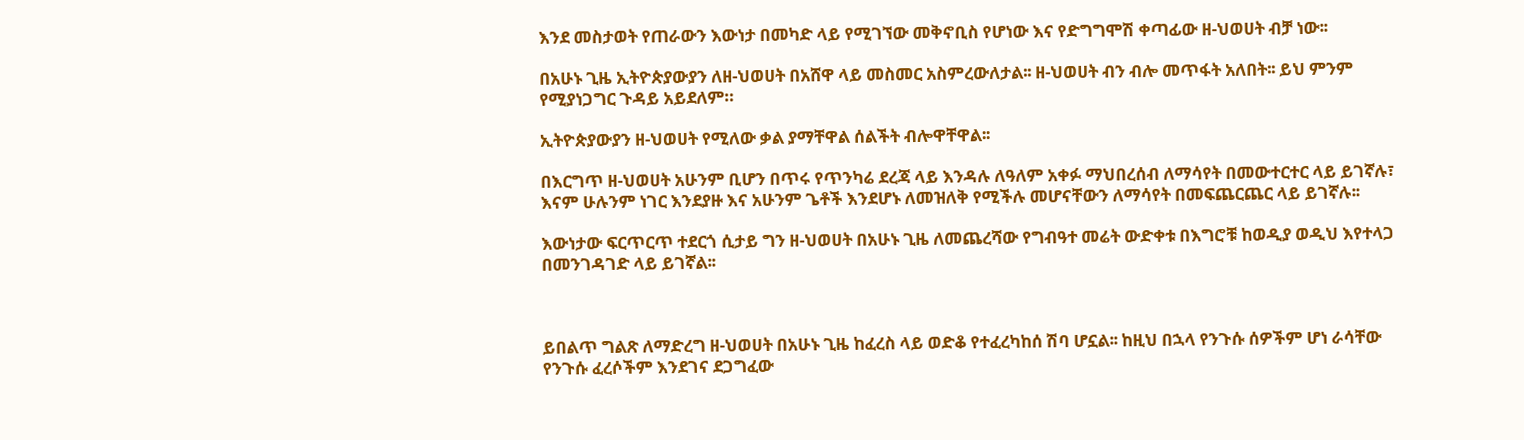እንደ መስታወት የጠራውን እውነታ በመካድ ላይ የሚገኘው መቅኖቢስ የሆነው እና የድግግሞሽ ቀጣፊው ዘ-ህወሀት ብቻ ነው፡፡

በአሁኑ ጊዜ ኢትዮጵያውያን ለዘ-ህወሀት በአሸዋ ላይ መስመር አስምረውለታል፡፡ ዘ-ህወሀት ብን ብሎ መጥፋት አለበት፡፡ ይህ ምንም የሚያነጋግር ጉዳይ አይደለም።

ኢትዮጵያውያን ዘ-ህወሀት የሚለው ቃል ያማቸዋል ሰልችት ብሎዋቸዋል፡፡

በእርግጥ ዘ-ህወሀት አሁንም ቢሆን በጥሩ የጥንካሬ ደረጃ ላይ እንዳሉ ለዓለም አቀፉ ማህበረሰብ ለማሳየት በመውተርተር ላይ ይገኛሉ፣ እናም ሁሉንም ነገር እንደያዙ እና አሁንም ጌቶች እንደሆኑ ለመዝለቅ የሚችሉ መሆናቸውን ለማሳየት በመፍጨርጨር ላይ ይገኛሉ፡፡

እውነታው ፍርጥርጥ ተደርጎ ሲታይ ግን ዘ-ህወሀት በአሁኑ ጊዜ ለመጨረሻው የግብዓተ መሬት ውድቀቱ በእግሮቹ ከወዲያ ወዲህ እየተላጋ በመንገዳገድ ላይ ይገኛል፡፡



ይበልጥ ግልጽ ለማድረግ ዘ-ህወሀት በአሁኑ ጊዜ ከፈረስ ላይ ወድቆ የተፈረካከሰ ሽባ ሆኗል፡፡ ከዚህ በኋላ የንጉሱ ሰዎችም ሆነ ራሳቸው የንጉሱ ፈረሶችም እንደገና ደጋግፈው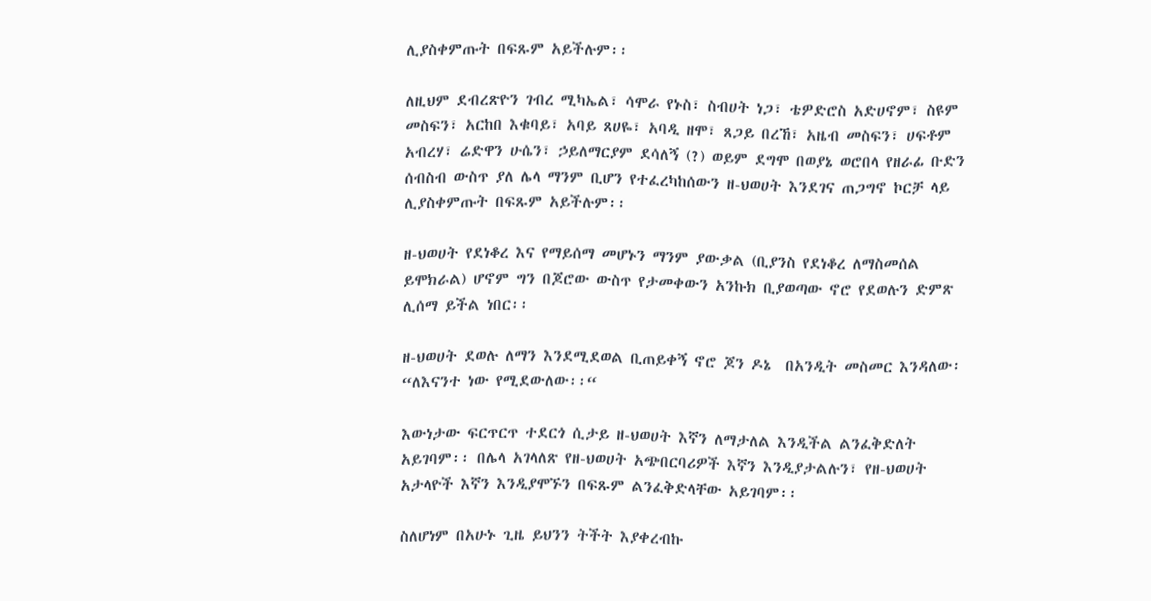ሊያስቀምጡት በፍጹም አይችሉም፡፡

ለዚህም ደብረጽዮን ገብረ ሚካኤል፣ ሳሞራ የኑስ፣ ስብሀት ነጋ፣ ቴዎድሮስ አድሀኖም፣ ስዩም መስፍን፣ አርከበ እቁባይ፣ አባይ ጸሀዬ፣ አባዲ ዘሞ፣ ጸጋይ በረኸ፣ አዜብ መስፍን፣ ሀፍቶም አብረሃ፣ ሬድዋን ሁሴን፣ ኃይለማርያም ደሳለኝ (?) ወይም ደግሞ በወያኔ ወሮበላ የዘራፊ ቡድን ሰብስብ ውስጥ ያለ ሌላ ማንም ቢሆን የተፈረካከሰውን ዘ-ህወሀት እንደገና ጠጋግኖ ኮርቻ ላይ ሊያስቀምጡት በፍጹም አይችሉም፡፡

ዘ-ህወሀት የደነቆረ እና የማይሰማ መሆኑን ማንም ያውቃል (ቢያንስ የደነቆረ ለማስመሰል ይሞክራል) ሆኖም ግን በጆሮው ውስጥ የታመቀውን አንኩክ ቢያወጣው ኖሮ የደወሉን ድምጽ ሊሰማ ይችል ነበር፡፡

ዘ-ህወሀት ደወሉ ለማን እንደሚደወል ቢጠይቀኝ ኖሮ ጆን ዶኔ  በአንዲት መስመር እንዳለው፡ “ለእናንተ ነው የሚደውለው፡፡“

እውነታው ፍርጥርጥ ተደርጎ ሲታይ ዘ-ህወሀት እኛን ለማታለል እንዲችል ልንፈቅድለት አይገባም፡፡ በሌላ አገላለጽ የዘ-ህወሀት አጭበርባሪዎች እኛን እንዲያታልሉን፣ የዘ-ህወሀት  አታላዮች እኛን እንዲያሞኙን በፍጹም ልንፈቅድላቸው አይገባም፡፡

ስለሆነም በአሁኑ ጊዜ ይህንን ትችት እያቀረብኩ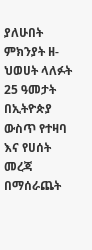ያለሁበት ምክንያት ዘ-ህወሀት ላለፉት 25 ዓመታት በኢትዮጵያ ውስጥ የተዛባ እና የሀሰት መረጃ በማሰራጨት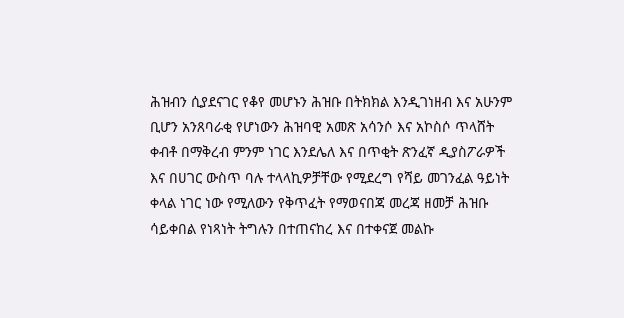ሕዝብን ሲያደናገር የቆየ መሆኑን ሕዝቡ በትክክል እንዲገነዘብ እና አሁንም ቢሆን አንጸባራቂ የሆነውን ሕዝባዊ አመጽ አሳንሶ እና አኮስሶ ጥላሸት ቀብቶ በማቅረብ ምንም ነገር እንደሌለ እና በጥቂት ጽንፈኛ ዲያስፖራዎች እና በሀገር ውስጥ ባሉ ተላላኪዎቻቸው የሚደረግ የሻይ መገንፈል ዓይነት ቀላል ነገር ነው የሚለውን የቅጥፈት የማወናበጃ መረጃ ዘመቻ ሕዝቡ ሳይቀበል የነጻነት ትግሉን በተጠናከረ እና በተቀናጀ መልኩ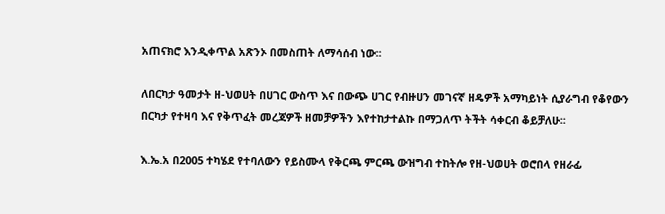አጠናክሮ እንዲቀጥል አጽንኦ በመስጠት ለማሳሰብ ነው፡፡

ለበርካታ ዓመታት ዘ-ህወሀት በሀገር ውስጥ እና በውጭ ሀገር የብዙሀን መገናኛ ዘዴዎች አማካይነት ሲያራግብ የቆየውን በርካታ የተዛባ እና የቅጥፈት መረጃዎች ዘመቻዎችን እየተከታተልኩ በማጋለጥ ትችት ሳቀርብ ቆይቻለሁ፡፡

እ.ኤ.አ በ2005 ተካሄደ የተባለውን የይስሙላ የቅርጫ ምርጫ ውዝግብ ተከትሎ የዘ-ህወሀት ወሮበላ የዘራፊ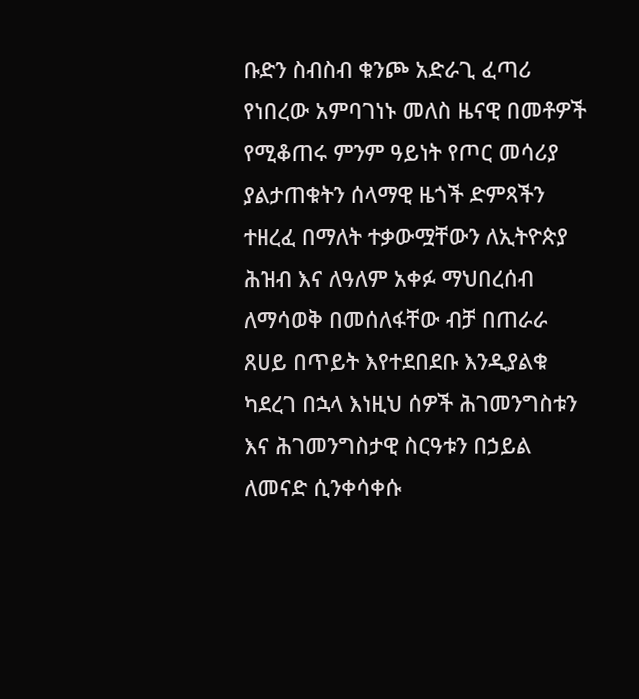ቡድን ስብስብ ቁንጮ አድራጊ ፈጣሪ የነበረው አምባገነኑ መለስ ዜናዊ በመቶዎች የሚቆጠሩ ምንም ዓይነት የጦር መሳሪያ ያልታጠቁትን ሰላማዊ ዜጎች ድምጻችን ተዘረፈ በማለት ተቃውሟቸውን ለኢትዮጵያ ሕዝብ እና ለዓለም አቀፉ ማህበረሰብ ለማሳወቅ በመሰለፋቸው ብቻ በጠራራ ጸሀይ በጥይት እየተደበደቡ እንዲያልቁ ካደረገ በኋላ እነዚህ ሰዎች ሕገመንግስቱን እና ሕገመንግስታዊ ስርዓቱን በኃይል ለመናድ ሲንቀሳቀሱ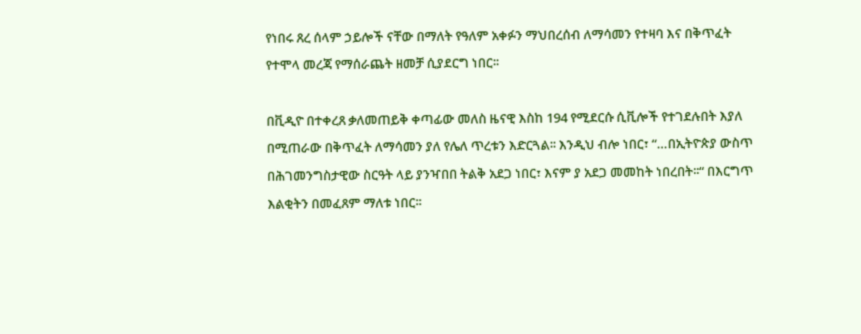የነበሩ ጸረ ሰላም ኃይሎች ናቸው በማለት የዓለም አቀፉን ማህበረሰብ ለማሳመን የተዛባ እና በቅጥፈት የተሞላ መረጃ የማሰራጨት ዘመቻ ሲያደርግ ነበር፡፡

በቪዲዮ በተቀረጸ ቃለመጠይቅ ቀጣፊው መለስ ዜናዊ እስከ 194 የሚደርሱ ሲቪሎች የተገደሉበት እያለ በሚጠራው በቅጥፈት ለማሳመን ያለ የሌለ ጥረቱን እድርጓል፡፡ እንዲህ ብሎ ነበር፣ “…በኢትዮጵያ ውስጥ በሕገመንግስታዊው ስርዓት ላይ ያንዣበበ ትልቅ አደጋ ነበር፣ እናም ያ አደጋ መመከት ነበረበት፡፡“ በእርግጥ እልቂትን በመፈጸም ማለቱ ነበር፡፡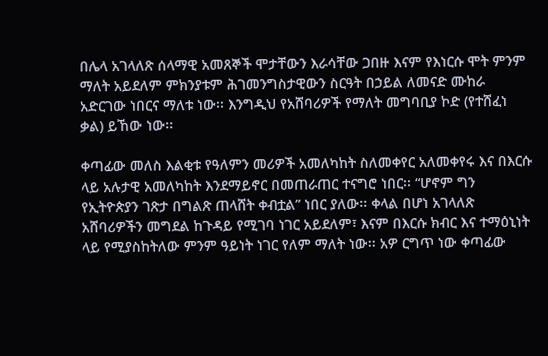በሌላ አገላለጽ ሰላማዊ አመጸኞች ሞታቸውን እራሳቸው ጋበዙ እናም የእነርሱ ሞት ምንም ማለት አይደለም ምክንያቱም ሕገመንግስታዊውን ስርዓት በኃይል ለመናድ ሙከራ አድርገው ነበርና ማለቱ ነው፡፡ እንግዲህ የአሸባሪዎች የማለት መግባቢያ ኮድ (የተሸፈነ ቃል) ይኸው ነው፡፡

ቀጣፊው መለስ እልቂቱ የዓለምን መሪዎች አመለካከት ስለመቀየር አለመቀየሩ እና በእርሱ ላይ አሉታዊ አመለካከት እንደማይኖር በመጠራጠር ተናግሮ ነበር፡፡ “ሆኖም ግን የኢትዮጵያን ገጽታ በግልጽ ጠላሸት ቀብቷል” ነበር ያለው፡፡ ቀላል በሆነ አገላለጽ አሸባሪዎችን መግደል ከጉዳይ የሚገባ ነገር አይደለም፣ እናም በእርሱ ክብር እና ተማዕኒነት ላይ የሚያስከትለው ምንም ዓይነት ነገር የለም ማለት ነው፡፡ አዎ ርግጥ ነው ቀጣፊው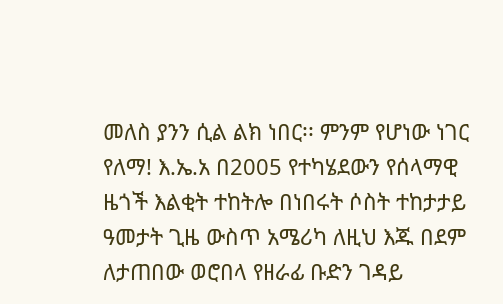መለስ ያንን ሲል ልክ ነበር፡፡ ምንም የሆነው ነገር የለማ! እ.ኤ.አ በ2005 የተካሄደውን የሰላማዊ ዜጎች እልቂት ተከትሎ በነበሩት ሶስት ተከታታይ ዓመታት ጊዜ ውስጥ አሜሪካ ለዚህ እጁ በደም ለታጠበው ወሮበላ የዘራፊ ቡድን ገዳይ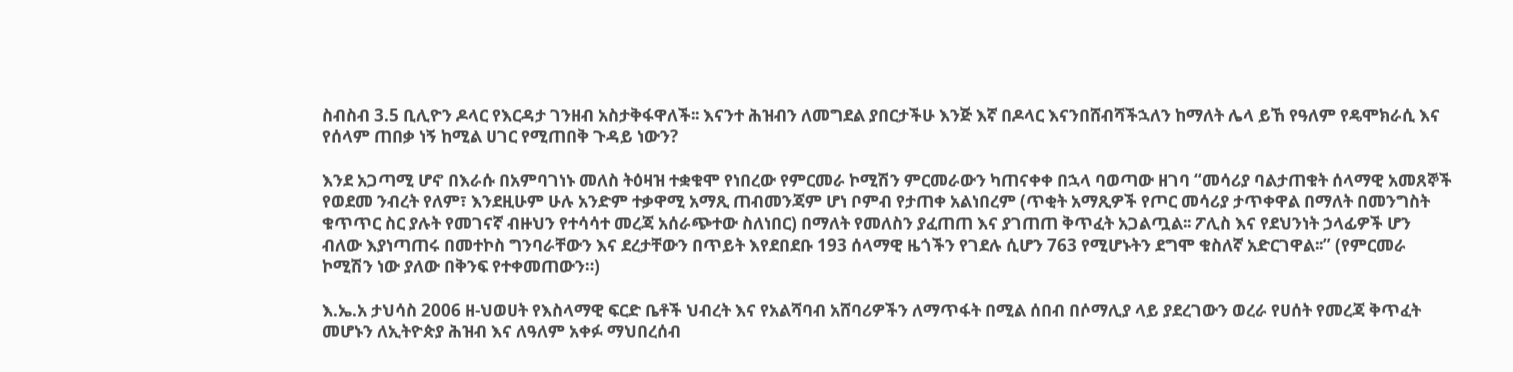ስብስብ 3.5 ቢሊዮን ዶላር የእርዳታ ገንዘብ አስታቅፋዋለች፡፡ እናንተ ሕዝብን ለመግደል ያበርታችሁ እንጅ እኛ በዶላር እናንበሸብሻችኋለን ከማለት ሌላ ይኸ የዓለም የዴሞክራሲ እና የሰላም ጠበቃ ነኝ ከሚል ሀገር የሚጠበቅ ጉዳይ ነውን?

እንደ አጋጣሚ ሆኖ በእራሱ በአምባገነኑ መለስ ትዕዛዝ ተቋቁሞ የነበረው የምርመራ ኮሚሽን ምርመራውን ካጠናቀቀ በኋላ ባወጣው ዘገባ “መሳሪያ ባልታጠቁት ሰላማዊ አመጸኞች የወደመ ንብረት የለም፣ እንደዚሁም ሁሉ አንድም ተቃዋሚ አማጺ ጠብመንጃም ሆነ ቦምብ የታጠቀ አልነበረም (ጥቂት አማጺዎች የጦር መሳሪያ ታጥቀዋል በማለት በመንግስት ቁጥጥር ስር ያሉት የመገናኛ ብዙህን የተሳሳተ መረጃ አሰራጭተው ስለነበር) በማለት የመለስን ያፈጠጠ እና ያገጠጠ ቅጥፈት አጋልጧል፡፡ ፖሊስ እና የደህንነት ኃላፊዎች ሆን ብለው እያነጣጠሩ በመተኮስ ግንባራቸውን እና ደረታቸውን በጥይት እየደበደቡ 193 ሰላማዊ ዜጎችን የገደሉ ሲሆን 763 የሚሆኑትን ደግሞ ቁስለኛ አድርገዋል፡፡” (የምርመራ ኮሚሽን ነው ያለው በቅንፍ የተቀመጠውን።)

እ.ኤ.አ ታህሳስ 2006 ዘ-ህወሀት የእስላማዊ ፍርድ ቤቶች ህብረት እና የአልሻባብ አሸባሪዎችን ለማጥፋት በሚል ሰበብ በሶማሊያ ላይ ያደረገውን ወረራ የሀሰት የመረጃ ቅጥፈት መሆኑን ለኢትዮጵያ ሕዝብ እና ለዓለም አቀፉ ማህበረሰብ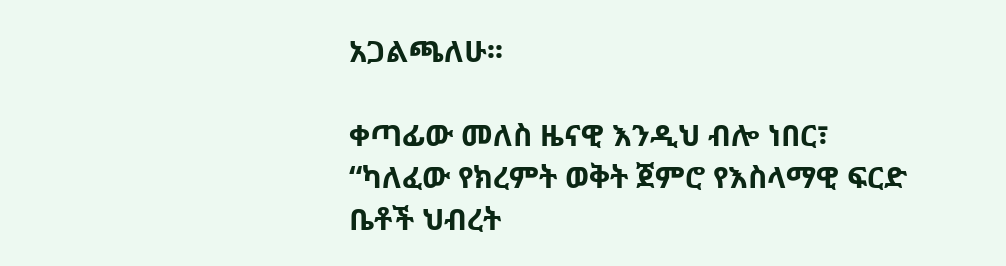አጋልጫለሁ፡፡

ቀጣፊው መለስ ዜናዊ እንዲህ ብሎ ነበር፣ “ካለፈው የክረምት ወቅት ጀምሮ የእስላማዊ ፍርድ ቤቶች ህብረት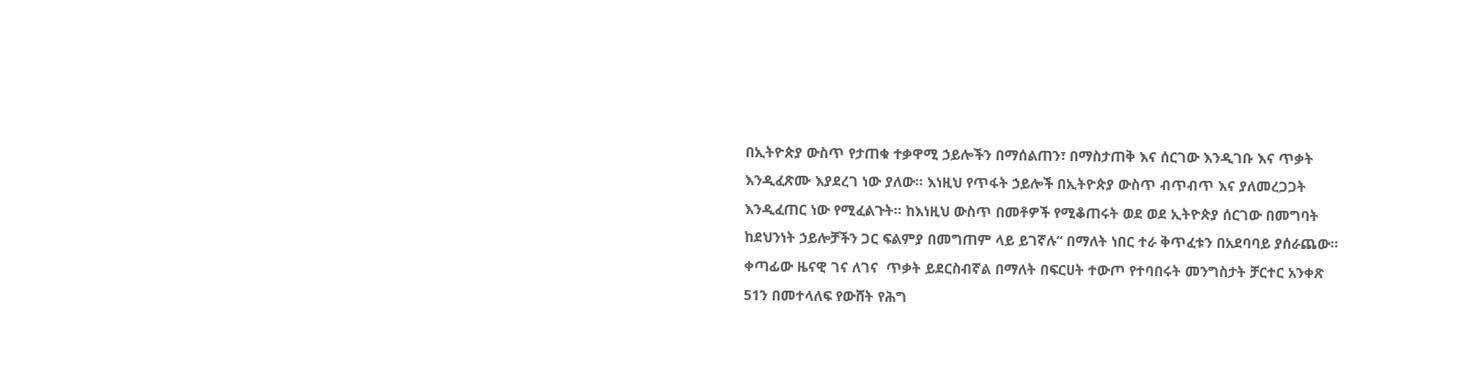በኢትዮጵያ ውስጥ የታጠቁ ተቃዋሚ ኃይሎችን በማሰልጠን፣ በማስታጠቅ እና ሰርገው እንዲገቡ እና ጥቃት እንዲፈጽሙ እያደረገ ነው ያለው፡፡ እነዚህ የጥፋት ኃይሎች በኢትዮጵያ ውስጥ ብጥብጥ እና ያለመረጋጋት እንዲፈጠር ነው የሚፈልጉት፡፡ ከእነዚህ ውስጥ በመቶዎች የሚቆጠሩት ወደ ወደ ኢትዮጵያ ሰርገው በመግባት ከደህንነት ኃይሎቻችን ጋር ፍልምያ በመግጠም ላይ ይገኛሉ“ በማለት ነበር ተራ ቅጥፈቱን በአደባባይ ያሰራጨው፡፡ ቀጣፊው ዜናዊ ገና ለገና  ጥቃት ይደርስብኛል በማለት በፍርሀት ተውጦ የተባበሩት መንግስታት ቻርተር አንቀጽ 51ን በመተላለፍ የውሸት የሕግ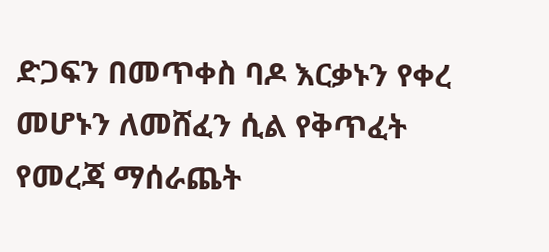ድጋፍን በመጥቀስ ባዶ እርቃኑን የቀረ መሆኑን ለመሸፈን ሲል የቅጥፈት የመረጃ ማሰራጨት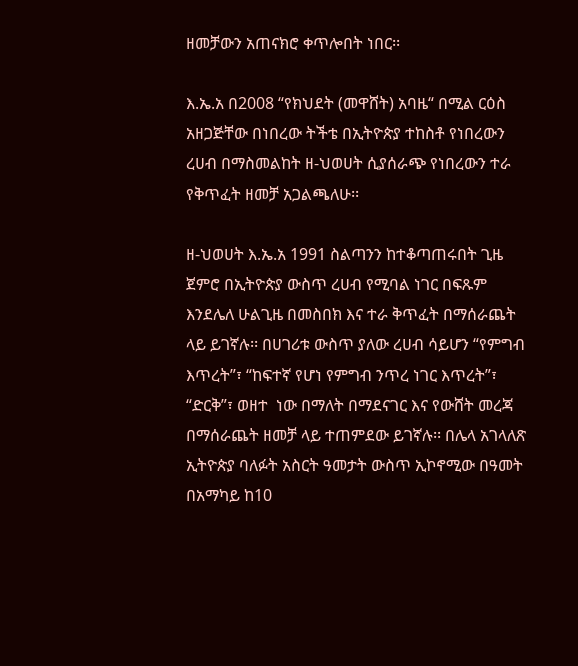ዘመቻውን አጠናክሮ ቀጥሎበት ነበር፡፡

እ.ኤ.አ በ2008 “የክህደት (መዋሸት) አባዜ“ በሚል ርዕስ አዘጋጅቸው በነበረው ትችቴ በኢትዮጵያ ተከስቶ የነበረውን ረሀብ በማስመልከት ዘ-ህወሀት ሲያሰራጭ የነበረውን ተራ የቅጥፈት ዘመቻ አጋልጫለሁ፡፡

ዘ-ህወሀት እ.ኤ.አ 1991 ስልጣንን ከተቆጣጠሩበት ጊዜ ጀምሮ በኢትዮጵያ ውስጥ ረሀብ የሚባል ነገር በፍጹም እንደሌለ ሁልጊዜ በመስበክ እና ተራ ቅጥፈት በማሰራጨት ላይ ይገኛሉ፡፡ በሀገሪቱ ውስጥ ያለው ረሀብ ሳይሆን “የምግብ እጥረት”፣ “ከፍተኛ የሆነ የምግብ ንጥረ ነገር እጥረት”፣ “ድርቅ”፣ ወዘተ  ነው በማለት በማደናገር እና የውሸት መረጃ በማሰራጨት ዘመቻ ላይ ተጠምደው ይገኛሉ፡፡ በሌላ አገላለጽ ኢትዮጵያ ባለፉት አስርት ዓመታት ውስጥ ኢኮኖሚው በዓመት በአማካይ ከ10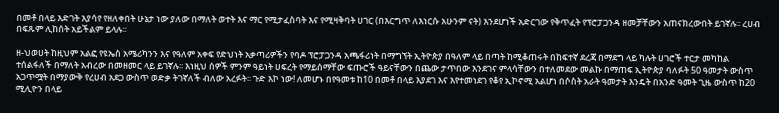በመቶ በላይ እድገት እያሳየ የዘለቀበት ሁኔታ ነው ያለው በማለት ወተት እና ማር የሚታፈስባት እና የሚዛቅባት ሀገር (በእርግጥ ለእነርሱ አሁንም ናት) እንደሆነች አድርገው የቅጥፈት የፕሮፓጋንዳ ዘመቻቸውን አጠናክረውበት ይገኛሉ፡፡ ረሀብ በፍጹም ሊከሰት አይችልም ይላሉ፡፡

ዘ-ህወሀት ከዚህም አልፎ የዩኤስ አሜሪካንን እና የዓለም አቀፍ የድህነት አቃጣሪዎችን የባዶ ፕሮፓጋንዳ አጫፋሪነት በማግኘት ኢትዮጵያ በዓለም ላይ በጣት ከሚቆጠሩት በከፍተኛ ደረጃ በማደግ ላይ ካሉት ሀገሮች ተርታ መካከል ተሰልፋለች በማለት አብረው በመዘመር ላይ ይገኛሉ፡፡ እነዚህ ሰዎች ምንም ዓይነት ሀፍረት የማይሰማቸው ፍጡሮች ዓይናቸውን በጨው ታጥበው እንደገና ምላሳቸውን በተለመደው መልኩ በማጠፍ ኢትዮጵያ ባለፉት 50 ዓመታት ውስጥ አጋጥሟት በማያውቅ የረሀብ አደጋ ውስጥ ወድቃ ትገኛለች ብለው አረፉት፡፡ ጉድ እኮ ነው! ለመሆኑ በየዓመቱ ከ10 በመቶ በላይ እያደገ እና እየተመነደገ የቆየ ኢኮኖሚ አልሆነ በሶስት አራት ዓመታት እንዴት በአንድ ዓመት ጊዜ ውስጥ ከ20 ሚሊዮን በላይ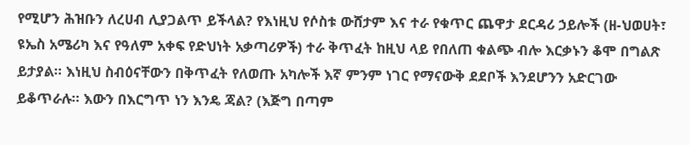የሚሆን ሕዝቡን ለረሀብ ሊያጋልጥ ይችላል? የእነዚህ የሶስቱ ውሸታም እና ተራ የቁጥር ጨዋታ ደርዳሪ ኃይሎች (ዘ-ህወሀት፣ ዩኤስ አሜሪካ እና የዓለም አቀፍ የድህነት አቃጣሪዎች) ተራ ቅጥፈት ከዚህ ላይ የበለጠ ቁልጭ ብሎ እርቃኑን ቆሞ በግልጽ ይታያል፡፡ እነዚህ ስብዕናቸውን በቅጥፈት የለወጡ አካሎች እኛ ምንም ነገር የማናውቅ ደደቦች እንደሆንን አድርገው ይቆጥራሉ፡፡ እውን በእርግጥ ነን እንዴ ጃል? (እጅግ በጣም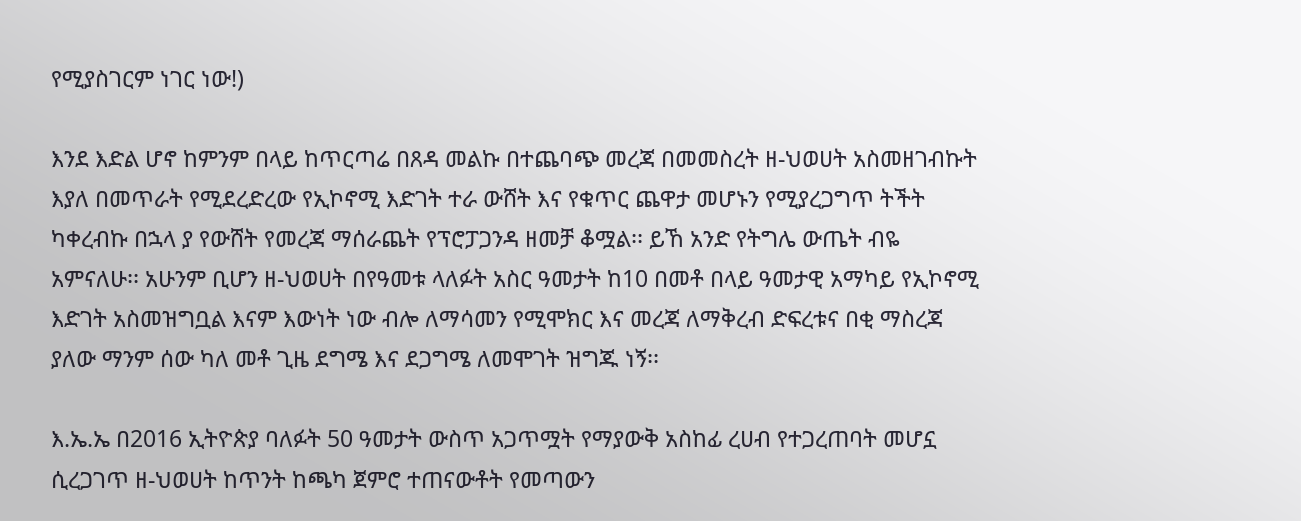የሚያስገርም ነገር ነው!)

እንደ እድል ሆኖ ከምንም በላይ ከጥርጣሬ በጸዳ መልኩ በተጨባጭ መረጃ በመመስረት ዘ-ህወሀት አስመዘገብኩት እያለ በመጥራት የሚደረድረው የኢኮኖሚ እድገት ተራ ውሸት እና የቁጥር ጨዋታ መሆኑን የሚያረጋግጥ ትችት ካቀረብኩ በኋላ ያ የውሸት የመረጃ ማሰራጨት የፕሮፓጋንዳ ዘመቻ ቆሟል፡፡ ይኸ አንድ የትግሌ ውጤት ብዬ አምናለሁ፡፡ አሁንም ቢሆን ዘ-ህወሀት በየዓመቱ ላለፉት አስር ዓመታት ከ10 በመቶ በላይ ዓመታዊ አማካይ የኢኮኖሚ እድገት አስመዝግቧል እናም እውነት ነው ብሎ ለማሳመን የሚሞክር እና መረጃ ለማቅረብ ድፍረቱና በቂ ማስረጃ ያለው ማንም ሰው ካለ መቶ ጊዜ ደግሜ እና ደጋግሜ ለመሞገት ዝግጁ ነኝ፡፡

እ.ኤ.ኤ በ2016 ኢትዮጵያ ባለፉት 50 ዓመታት ውስጥ አጋጥሟት የማያውቅ አስከፊ ረሀብ የተጋረጠባት መሆኗ ሲረጋገጥ ዘ-ህወሀት ከጥንት ከጫካ ጀምሮ ተጠናውቶት የመጣውን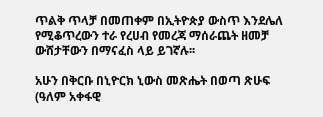ጥልቅ ጥላቻ በመጠቀም በኢትዮጵያ ውስጥ እንደሌለ የሚቆጥረውን ተራ የረሀብ የመረጃ ማሰራጨት ዘመቻ ውሸታቸውን በማናፈስ ላይ ይገኛሉ፡፡

አሁን በቅርቡ በኒዮርክ ኒውስ መጽሔት በወጣ ጽሁፍ (ዓለም አቀፋዊ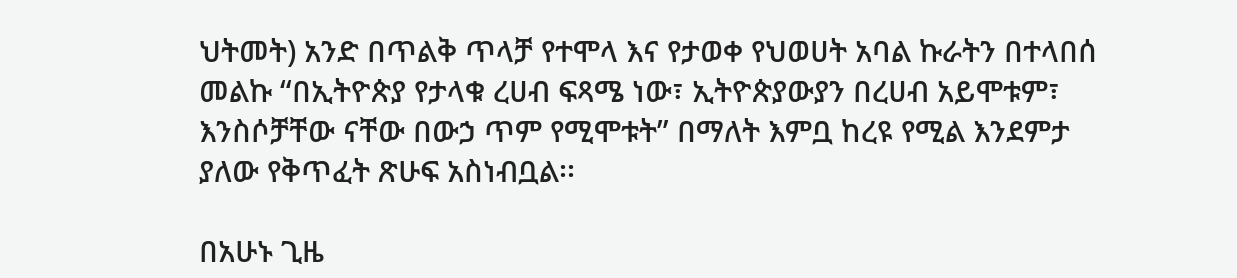ህትመት) አንድ በጥልቅ ጥላቻ የተሞላ እና የታወቀ የህወሀት አባል ኩራትን በተላበሰ መልኩ “በኢትዮጵያ የታላቁ ረሀብ ፍጻሜ ነው፣ ኢትዮጵያውያን በረሀብ አይሞቱም፣ እንስሶቻቸው ናቸው በውኃ ጥም የሚሞቱት” በማለት እምቧ ከረዩ የሚል እንደምታ ያለው የቅጥፈት ጽሁፍ አስነብቧል፡፡

በአሁኑ ጊዜ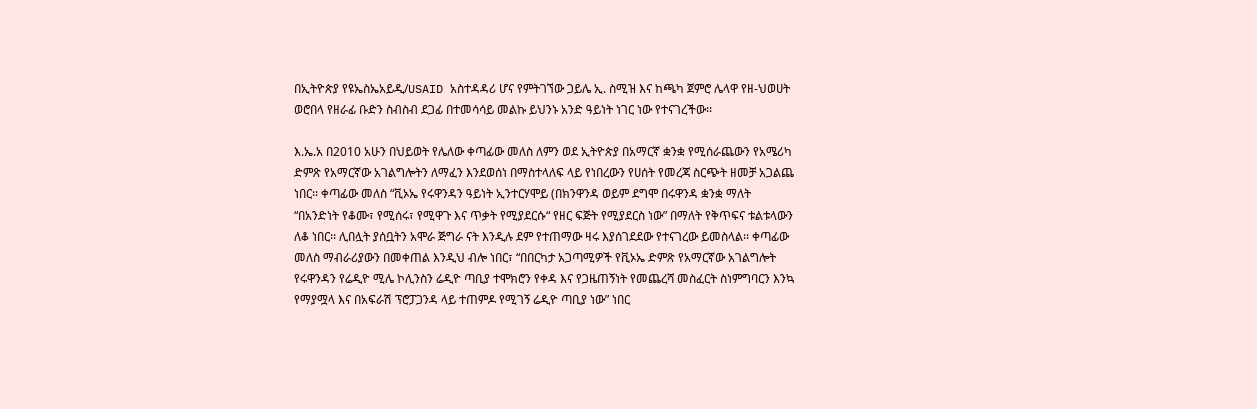በኢትዮጵያ የዩኤስኤአይዲ/USAID አስተዳዳሪ ሆና የምትገኘው ጋይሌ ኢ. ስሚዝ እና ከጫካ ጀምሮ ሌላዋ የዘ-ህወሀት ወሮበላ የዘራፊ ቡድን ስብስብ ደጋፊ በተመሳሳይ መልኩ ይህንኑ አንድ ዓይነት ነገር ነው የተናገረችው፡፡

እ.ኤ.አ በ2010 አሁን በህይወት የሌለው ቀጣፊው መለስ ለምን ወደ ኢትዮጵያ በአማርኛ ቋንቋ የሚሰራጨውን የአሜሪካ ድምጽ የአማርኛው አገልግሎትን ለማፈን እንደወሰነ በማስተላለፍ ላይ የነበረውን የሀሰት የመረጃ ስርጭት ዘመቻ አጋልጨ ነበር፡፡ ቀጣፊው መለስ “ቪኦኤ የሩዋንዳን ዓይነት ኢንተርሃሞይ (በክንዋንዳ ወይም ደግሞ በሩዋንዳ ቋንቋ ማለት “በአንድነት የቆሙ፣ የሚሰሩ፣ የሚዋጉ እና ጥቃት የሚያደርሱ“ የዘር ፍጅት የሚያደርስ ነው” በማለት የቅጥፍና ቱልቱላውን ለቆ ነበር፡፡ ሊበሏት ያሰቧትን አሞራ ጅግራ ናት እንዲሉ ደም የተጠማው ዛሩ እያሰገደደው የተናገረው ይመስላል፡፡ ቀጣፊው መለስ ማብራሪያውን በመቀጠል እንዲህ ብሎ ነበር፣ “በበርካታ አጋጣሚዎች የቪኦኤ ድምጽ የአማርኛው አገልግሎት የሩዋንዳን የሬዲዮ ሚሌ ኮሊንስን ሬዲዮ ጣቢያ ተሞክሮን የቀዳ እና የጋዜጠኝነት የመጨረሻ መስፈርት ስነምግባርን እንኳ የማያሟላ እና በአፍራሽ ፕሮፓጋንዳ ላይ ተጠምዶ የሚገኝ ሬዲዮ ጣቢያ ነው” ነበር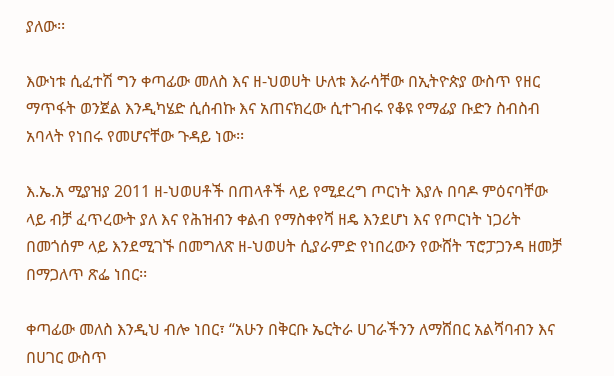ያለው፡፡

እውነቱ ሲፈተሽ ግን ቀጣፊው መለስ እና ዘ-ህወሀት ሁለቱ እራሳቸው በኢትዮጵያ ውስጥ የዘር ማጥፋት ወንጀል እንዲካሄድ ሲሰብኩ እና አጠናክረው ሲተገብሩ የቆዩ የማፊያ ቡድን ስብስብ አባላት የነበሩ የመሆናቸው ጉዳይ ነው፡፡

እ.ኤ.አ ሚያዝያ 2011 ዘ-ህወሀቶች በጠላቶች ላይ የሚደረግ ጦርነት እያሉ በባዶ ምዕናባቸው ላይ ብቻ ፈጥረውት ያለ እና የሕዝብን ቀልብ የማስቀየሻ ዘዴ እንደሆነ እና የጦርነት ነጋሪት በመጎሰም ላይ እንደሚገኙ በመግለጽ ዘ-ህወሀት ሲያራምድ የነበረውን የውሸት ፕሮፓጋንዳ ዘመቻ በማጋለጥ ጽፌ ነበር፡፡

ቀጣፊው መለስ እንዲህ ብሎ ነበር፣ “አሁን በቅርቡ ኤርትራ ሀገራችንን ለማሸበር አልሻባብን እና በሀገር ውስጥ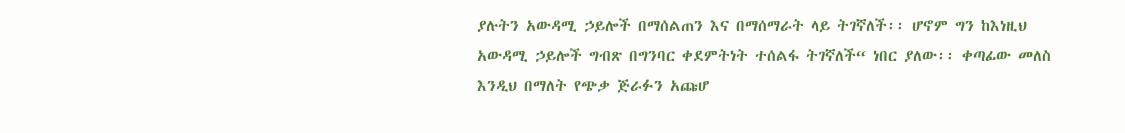ያሉትን አውዳሚ ኃይሎች በማሰልጠን እና በማሰማራት ላይ ትገኛለች፡፡ ሆኖም ግን ከእነዚህ አውዳሚ ኃይሎች ግብጽ በግንባር ቀደምትነት ተሰልፋ ትገኛለች“ ነበር ያለው፡፡ ቀጣፊው መለስ እንዲህ በማለት የጭቃ ጅራፉን አጩሆ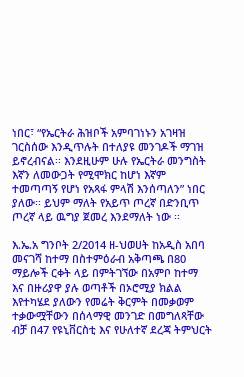ነበር፣ “የኤርትራ ሕዝቦች አምባገነኑን አገዛዝ ገርስሰው እንዲጥሉት በተለያዩ መንገዶች ማገዝ ይኖረብናል፡፡ እንደዚሁም ሁሉ የኤርትራ መንግስት እኛን ለመውጋት የሚሞክር ከሆነ እኛም ተመጣጣኝ የሆነ የአጻፋ ምላሽ እንሰጣለን” ነበር ያለው፡፡ ይህም ማለት የአይጥ ጦረኛ በድንቢጥ ጦረኛ ላይ ዉግያ ጀመረ እንደማለት ነው ፡፡

እ.ኤ.አ ግንቦት 2/2014 ዘ-ህወሀት ከአዲስ አበባ መናገሻ ከተማ በስተምዕራብ አቅጣጫ በ80  ማይሎች ርቀት ላይ በምትገኘው በአምቦ ከተማ እና በዙሪያዋ ያሉ ወጣቶች በኦሮሚያ ክልል እየተካሄደ ያለውን የመሬት ቅርምት በመቃወም ተቃውሟቸውን በሰላማዊ መንገድ በመግለጻቸው ብቻ በ47 የዩኒቨርስቲ እና የሁለተኛ ደረጃ ትምህርት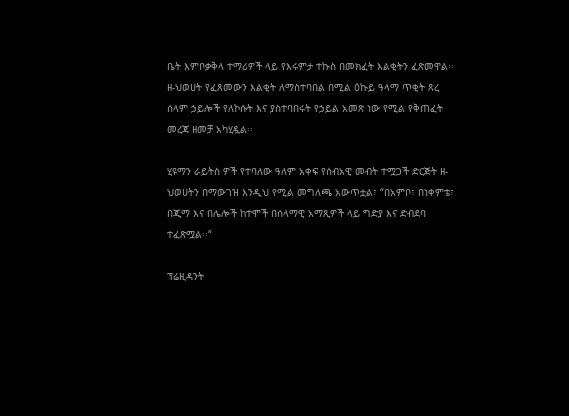ቤት እምቦቃቅላ ተማሪዎች ላይ የእሩምታ ተኩስ በመክፈት እልቂትን ፈጽመዋል፡፡ ዘ-ህወሀት የፈጸመውን እልቂት ለማስተባበል በሚል ዕኩይ ዓላማ ጥቂት ጸረ ሰላም ኃይሎች የለኮሱት እና ያስተባበሩት የኃይል አመጽ ነው የሚል የቅጠፈት መረጃ ዘመቻ አካሂዷል፡፡

ሂዩማን ራይትስ ዎች የተባለው ዓለም አቀፍ የሰብአዊ መብት ተሟጋች ድርጅት ዘ-ህወሀትን በማውገዝ እንዲህ የሚል መግለጫ አውጥቷል፣ “በአምቦ፣ በነቀምቴ፣ በጂማ እና በሌሎች ከተሞች በሰላማዊ አማጺዎች ላይ ግድያ እና ድብደባ ተፈጽሟል፡፡“

ፕሬዚዳንት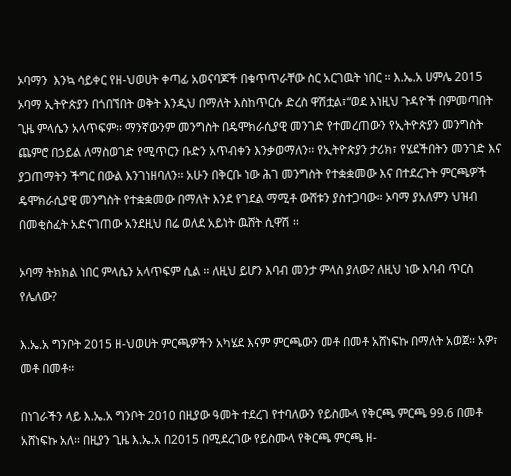ኦባማን  እንኳ ሳይቀር የዘ-ህወሀት ቀጣፊ አወናባጆች በቁጥጥራቸው ስር አርገዉት ነበር ፡፡ እ.ኤ.አ ሀምሌ 2015 ኦባማ ኢትዮጵያን በጎበኘበት ወቅት እንዲህ በማለት እስከጥርሱ ድረስ ዋሽቷል፣“ወደ እነዚህ ጉዳዮች በምመጣበት ጊዜ ምላሴን አላጥፍም፡፡ ማንኛውንም መንግስት በዴሞክራሲያዊ መንገድ የተመረጠውን የኢትዮጵያን መንግስት ጨምሮ በኃይል ለማስወገድ የሚጥርን ቡድን አጥብቀን እንቃወማለን፡፡ የኢትዮጵያን ታሪክ፣ የሄደችበትን መንገድ እና ያጋጠማትን ችግር በውል እንገነዘባለን፡፡ አሁን በቅርቡ ነው ሕገ መንግስት የተቋቋመው እና በተደረጉት ምርጫዎች ዴሞክራሲያዊ መንግስት የተቋቋመው በማለት እንደ የገደል ማሚቶ ውሸቱን ያስተጋባው። ኦባማ ያአለምን ህዝብ በመቂስፈት አድናገጠው አንደዚህ በሬ ወለደ አይነት ዉሸት ሲዋሽ ፡፡

ኦባማ ትክክል ነበር ምላሴን አላጥፍም ሲል ፡፡ ለዚህ ይሆን እባብ መንታ ምላስ ያለው? ለዚህ ነው እባብ ጥርስ የሌለው?

እ.ኤ.አ ግንቦት 2015 ዘ-ህወሀት ምርጫዎችን አካሄደ እናም ምርጫውን መቶ በመቶ አሸነፍኩ በማለት አወጀ፡፡ አዎ፣ መቶ በመቶ፡፡

በነገራችን ላይ እ.ኤ.አ ግንቦት 2010 በዚያው ዓመት ተደረገ የተባለውን የይስሙላ የቅርጫ ምርጫ 99.6 በመቶ አሸነፍኩ አለ፡፡ በዚያን ጊዜ እ.ኤ.አ በ2015 በሚደረገው የይስሙላ የቅርጫ ምርጫ ዘ-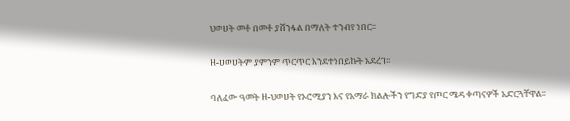ህወሀት መቶ በመቶ ያሸንፋል በማለት ተንብየ ነበር፡፡

ዘ-ሀወሀትም ያምንም ጥርጥር እንደተነበይኩት አደረገ፡፡

ባለፈው ዓመት ዘ-ህወሀት የኦሮሚያን እና የአማራ ክልሎችን የግድያ የጦር ሜዳ ቀጣናዎች አድርጓቸዋል፡፡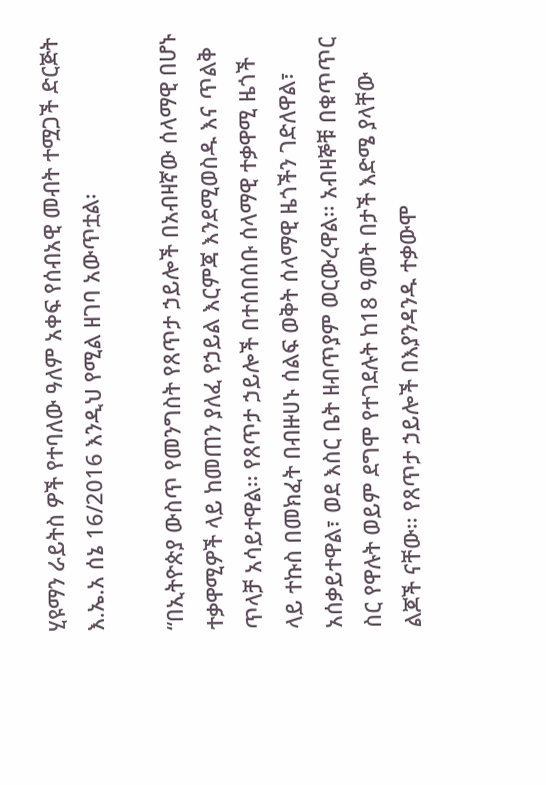ሂዩማን ራይትስ ዎች የተባለው ዓለም አቀፍ የሰብአዊ መብት ተሟጋች ድርጅት እ.ኤ.አ ሰኔ 16/2016 እንዲህ የሚል ዘገባ አውጥቷል፡

“በኢትዮጵያ ውስጥ የመንግስት የጸጥታ ኃይሎች በአብዛኛው ሰላማዊ በሆኑ ተቃዋሚዎች ላይ ከመጠን ያለፈ የኃይል እርምጃ እንደሚወስዱ እና ጥልቅ ጥላቻ አሳይተዋል፡፡ የጸጥታ ኃይሎች በተሰበሰቡ ሰላማዊ ተቃዋሚ ዜጎች ላይ ተኩስ በመክፈት በብዙሀኑ ሰልፍ ወቅት ሰላማዊ ዜጎችን ገድለዋል፣ አሰቃይተዋል፣ ወደ እስር ቤት ዘብጥያም ወርውረዋል፡፡ አብዛኞቹ በቁጥጥር ስር የዋሉት ወይም ደግሞ የተገደሉት ከ18 ዓመት በታች እድሜ ያላቸው ልጆች ናቸው፡፡ የጸጥታ ኃይሎች በእያንዳንዱ ተቃውሞ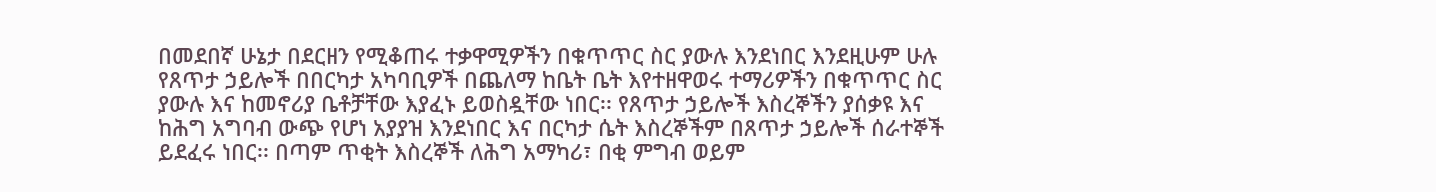በመደበኛ ሁኔታ በደርዘን የሚቆጠሩ ተቃዋሚዎችን በቁጥጥር ስር ያውሉ እንደነበር እንደዚሁም ሁሉ የጸጥታ ኃይሎች በበርካታ አካባቢዎች በጨለማ ከቤት ቤት እየተዘዋወሩ ተማሪዎችን በቁጥጥር ስር ያውሉ እና ከመኖሪያ ቤቶቻቸው እያፈኑ ይወስዷቸው ነበር፡፡ የጸጥታ ኃይሎች እስረኞችን ያሰቃዩ እና ከሕግ አግባብ ውጭ የሆነ አያያዝ እንደነበር እና በርካታ ሴት እስረኞችም በጸጥታ ኃይሎች ሰራተኞች ይደፈሩ ነበር፡፡ በጣም ጥቂት እስረኞች ለሕግ አማካሪ፣ በቂ ምግብ ወይም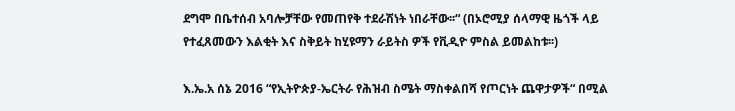ደግሞ በቤተሰብ አባሎቻቸው የመጠየቅ ተደራሽነት ነበራቸው፡፡“ (በኦሮሚያ ሰላማዊ ዜጎች ላይ የተፈጸመውን እልቂት እና ስቅይት ከሂዩማን ራይትስ ዎች የቪዲዮ ምስል ይመልከቱ፡፡)

እ.ኤ.አ ሰኔ 2016 “የኢትዮጵያ-ኤርትራ የሕዝብ ስሜት ማስቀልበሻ የጦርነት ጨዋታዎች“ በሚል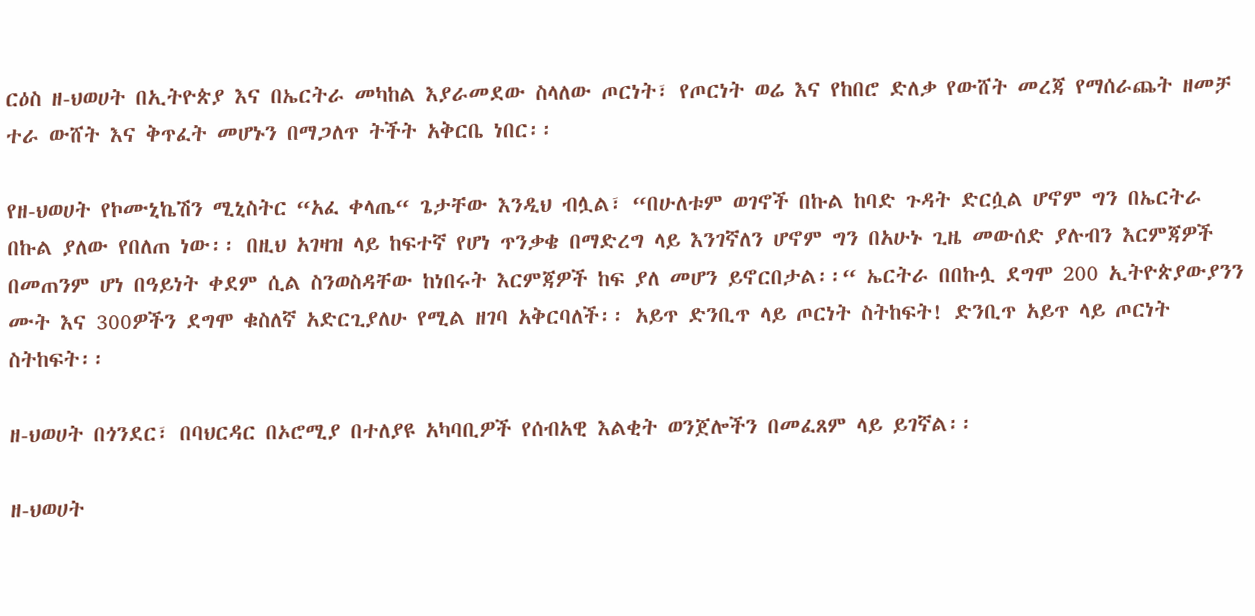ርዕስ ዘ-ህወሀት በኢትዮጵያ እና በኤርትራ መካከል እያራመደው ስላለው ጦርነት፣ የጦርነት ወሬ እና የከበሮ ድለቃ የውሸት መረጃ የማሰራጨት ዘመቻ ተራ ውሸት እና ቅጥፈት መሆኑን በማጋለጥ ትችት አቅርቤ ነበር፡፡

የዘ-ህወሀት የኮሙኒኬሽን ሚኒስትር “አፈ ቀላጤ“ ጌታቸው እንዲህ ብሏል፣ “በሁለቱም ወገኖች በኩል ከባድ ጉዳት ድርሷል ሆኖም ግን በኤርትራ በኩል ያለው የበለጠ ነው፡፡ በዚህ አገዛዝ ላይ ከፍተኛ የሆነ ጥንቃቄ በማድረግ ላይ እንገኛለን ሆኖም ግን በአሁኑ ጊዜ መውሰድ ያሉብን እርምጃዎች በመጠንም ሆነ በዓይነት ቀደም ሲል ስንወስዳቸው ከነበሩት እርምጃዎች ከፍ ያለ መሆን ይኖርበታል፡፡“ ኤርትራ በበኩሏ ደግሞ 200 ኢትዮጵያውያንን ሙት እና 300ዎችን ደግሞ ቁስለኛ አድርጊያለሁ የሚል ዘገባ አቅርባለች፡፡ አይጥ ድንቢጥ ላይ ጦርነት ስትከፍት! ድንቢጥ አይጥ ላይ ጦርነት ስትከፍት፡፡

ዘ-ህወሀት በጎንደር፣ በባህርዳር በኦሮሚያ በተለያዩ አካባቢዎች የሰብአዊ እልቂት ወንጀሎችን በመፈጸም ላይ ይገኛል፡፡

ዘ-ህወሀት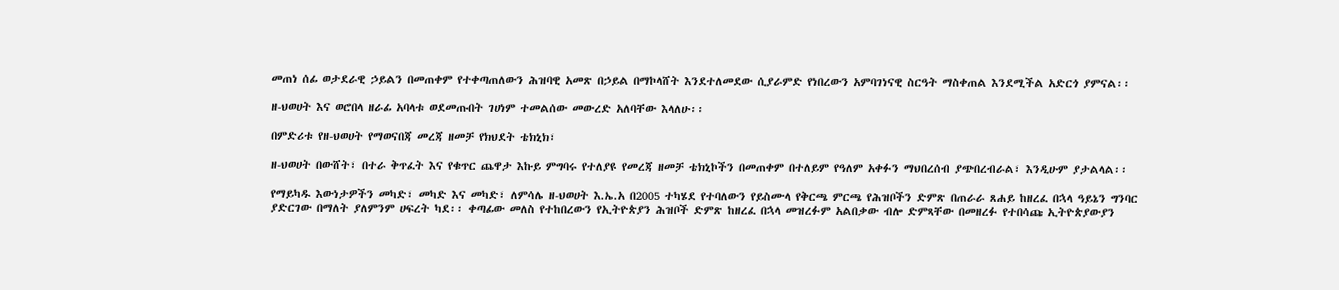መጠነ ሰፊ ወታደራዊ ኃይልን በመጠቀም የተቀጣጠለውን ሕዝባዊ አመጽ በኃይል በማኮላሸት እንደተለመደው ሲያራምድ የነበረውን አምባገነናዊ ስርዓት ማስቀጠል እንደሚችል አድርጎ ያምናል፡፡

ዘ-ህወሀት እና ወሮበላ ዘራፊ አባላቱ ወደመጡበት ገሀነም ተመልሰው መውረድ አለባቸው እላለሁ፡፡

በምድሪቱ የዘ-ህወሀት የማወናበጃ መረጃ ዘመቻ የክህደት ቴክኒክ፣

ዘ-ህወሀት በውሸት፣ በተራ ቅጥፈት እና የቁጥር ጨዋታ እኩይ ምግባሩ የተለያዩ የመረጃ ዘመቻ ቴክኒኮችን በመጠቀም በተለይም የዓለም አቀፉን ማህበረሰብ ያጭበረብራል፣ እንዲሁም ያታልላል፡፡

የማይካዱ እውነታዎችን መካድ፣ መካድ እና መካድ፣ ለምሳሌ ዘ-ህወሀት እ.ኤ.አ በ2005 ተካሄደ የተባለውን የይስሙላ የቅርጫ ምርጫ የሕዝቦችን ድምጽ በጠራራ ጸሐይ ከዘረፈ በኋላ ዓይኔን ግንባር ያድርገው በማለት ያለምንም ሀፍረት ካደ፡፡ ቀጣፊው መለስ የተከበረውን የኢትዮጵያን ሕዝቦች ድምጽ ከዘረፈ በኋላ መዝረፉም አልበቃው ብሎ ድምጻቸው በመዘረፉ የተበሳጩ ኢትዮጵያውያን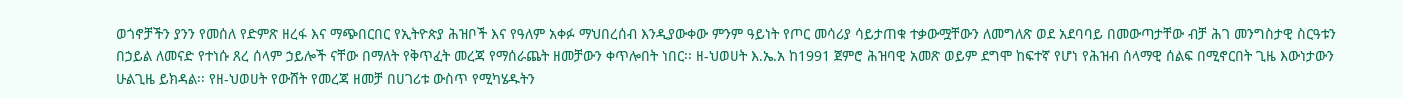ወጎኖቻችን ያንን የመሰለ የድምጽ ዘረፋ እና ማጭበርበር የኢትዮጵያ ሕዝቦች እና የዓለም አቀፉ ማህበረሰብ እንዲያውቀው ምንም ዓይነት የጦር መሳሪያ ሳይታጠቁ ተቃውሟቸውን ለመግለጽ ወደ አደባባይ በመውጣታቸው ብቻ ሕገ መንግስታዊ ስርዓቱን በኃይል ለመናድ የተነሱ ጸረ ሰላም ኃይሎች ናቸው በማለት የቅጥፈት መረጃ የማሰራጨት ዘመቻውን ቀጥሎበት ነበር፡፡ ዘ-ህወሀት እ.ኤ.አ ከ1991 ጀምሮ ሕዝባዊ አመጽ ወይም ደግሞ ከፍተኛ የሆነ የሕዝብ ሰላማዊ ሰልፍ በሚኖርበት ጊዜ እውነታውን ሁልጊዜ ይክዳል፡፡ የዘ-ህወሀት የውሸት የመረጃ ዘመቻ በሀገሪቱ ውስጥ የሚካሄዱትን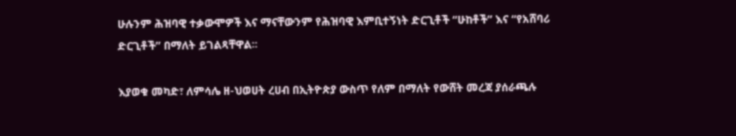ሁሉንም ሕዝባዊ ተቃውሞዎች እና ማናቸውንም የሕዝባዊ እምቢተኝነት ድርጊቶች “ሁከቶች” እና “የአሸባሪ ድርጊቶች” በማለት ይገልጻቸዋል፡፡

እያወቁ መካድ፣ ለምሳሌ ዘ-ህወሀት ረሀብ በኢትዮጵያ ውስጥ የለም በማለት የውሸት መረጃ ያሰራጫሉ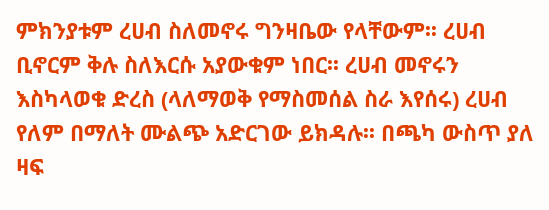ምክንያቱም ረሀብ ስለመኖሩ ግንዛቤው የላቸውም፡፡ ረሀብ ቢኖርም ቅሉ ስለእርሱ አያውቁም ነበር፡፡ ረሀብ መኖሩን እስካላወቁ ድረስ (ላለማወቅ የማስመሰል ስራ እየሰሩ) ረሀብ የለም በማለት ሙልጭ አድርገው ይክዳሉ፡፡ በጫካ ውስጥ ያለ ዛፍ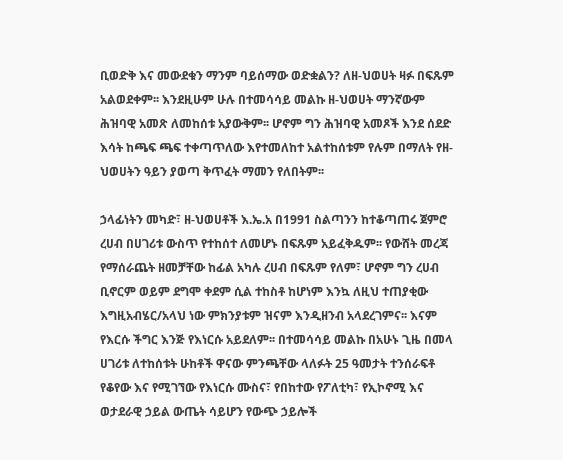ቢወድቅ እና መውደቁን ማንም ባይሰማው ወድቋልን? ለዘ-ህወሀት ዛፉ በፍጹም አልወደቀም፡፡ እንደዚሁም ሁሉ በተመሳሳይ መልኩ ዘ-ህወሀት ማንኛውም ሕዝባዊ አመጽ ለመከሰቱ አያውቅም፡፡ ሆኖም ግን ሕዝባዊ አመጾች እንደ ሰደድ እሳት ከጫፍ ጫፍ ተቀጣጥለው እየተመለከተ አልተከሰቱም የሉም በማለት የዘ-ህወሀትን ዓይን ያወጣ ቅጥፈት ማመን የለበትም፡፡

ኃላፊነትን መካድ፣ ዘ-ህወሀቶች እ.ኤ.አ በ1991 ስልጣንን ከተቆጣጠሩ ጀምሮ ረሀብ በሀገሪቱ ውስጥ የተከሰተ ለመሆኑ በፍጹም አይፈቅዱም፡፡ የውሸት መረጃ የማሰራጨት ዘመቻቸው ከፊል አካሉ ረሀብ በፍጹም የለም፣ ሆኖም ግን ረሀብ ቢኖርም ወይም ደግሞ ቀደም ሲል ተከስቶ ከሆነም እንኳ ለዚህ ተጠያቂው እግዚአብሄር/አላህ ነው ምክንያቱም ዝናም እንዲዘንብ አላደረገምና፡፡ እናም የእርሱ ችግር እንጅ የእነርሱ አይደለም፡፡ በተመሳሳይ መልኩ በአሁኑ ጊዜ በመላ ሀገሪቱ ለተከሰቱት ሁከቶች ዋናው ምንጫቸው ላለፉት 25 ዓመታት ተንሰራፍቶ የቆየው እና የሚገኘው የእነርሱ ሙስና፣ የበከተው የፖለቲካ፣ የኢኮኖሚ እና ወታደራዊ ኃይል ውጤት ሳይሆን የውጭ ኃይሎች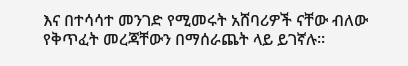እና በተሳሳተ መንገድ የሚመሩት አሸባሪዎች ናቸው ብለው የቅጥፈት መረጃቸውን በማሰራጨት ላይ ይገኛሉ፡፡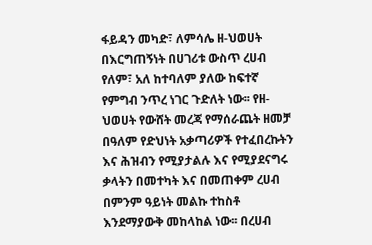ፋይዳን መካድ፣ ለምሳሌ ዘ-ህወሀት በእርግጠኝነት በሀገሪቱ ውስጥ ረሀብ የለም፣ አለ ከተባለም ያለው ከፍተኛ የምግብ ንጥረ ነገር ጉድለት ነው፡፡ የዘ-ህወሀት የውሸት መረጃ የማሰራጨት ዘመቻ በዓለም የድህነት አቃጣሪዎች የተፈበረኩትን እና ሕዝብን የሚያታልሉ እና የሚያደናግሩ ቃላትን በመተካት እና በመጠቀም ረሀብ በምንም ዓይነት መልኩ ተከስቶ እንደማያውቅ መከላከል ነው፡፡ በረሀብ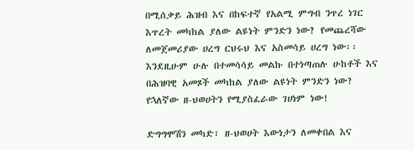በሚሰቃይ ሕዝብ እና በከፍተኛ የአልሚ ምግብ ንጥረ ነገር እጥረት መካከል ያለው ልዩነት ምንድን ነው? የመጨረሻው ለመጀመሪያው ሀረግ ርህሩህ እና አስመሳይ ሀረግ ነው፡፡ እንደዚሁም ሁሉ በተመሳሳይ መልኩ በተነጣጠሉ ሁከቶች እና በሕዝባዊ አመጾች መካከል ያለው ልዩነት ምንድን ነው? የኋለኛው ዘ-ህወሀትን የሚያስፈራው ገሀነም ነው!

ድግግሞሽን መካድ፣ ዘ-ህወሀት እውነታን ለመቀበል እና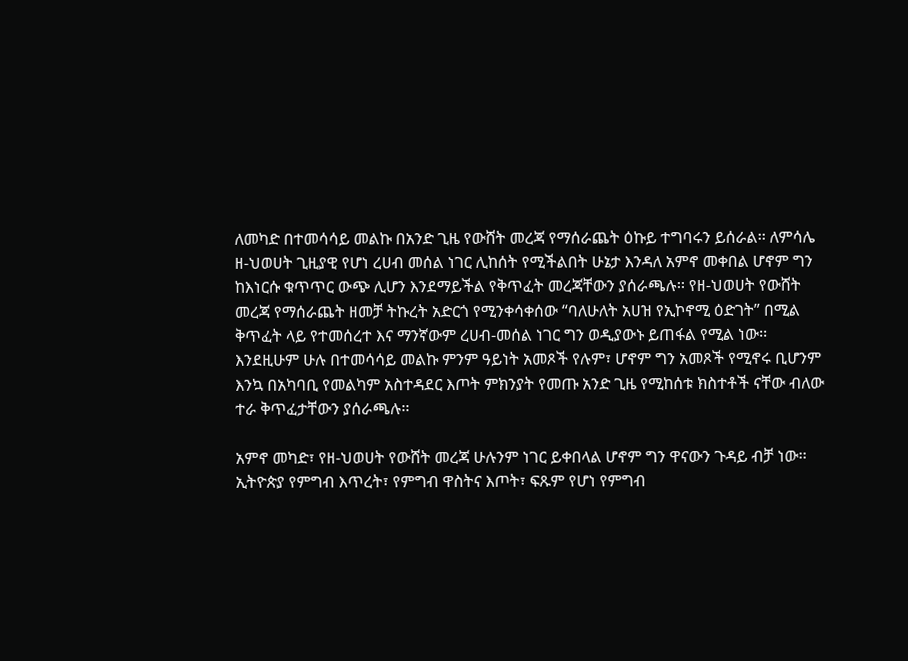ለመካድ በተመሳሳይ መልኩ በአንድ ጊዜ የውሸት መረጃ የማሰራጨት ዕኩይ ተግባሩን ይሰራል፡፡ ለምሳሌ ዘ-ህወሀት ጊዚያዊ የሆነ ረሀብ መሰል ነገር ሊከሰት የሚችልበት ሁኔታ እንዳለ አምኖ መቀበል ሆኖም ግን ከእነርሱ ቁጥጥር ውጭ ሊሆን እንደማይችል የቅጥፈት መረጃቸውን ያሰራጫሉ፡፡ የዘ-ህወሀት የውሸት መረጃ የማሰራጨት ዘመቻ ትኩረት አድርጎ የሚንቀሳቀሰው “ባለሁለት አሀዝ የኢኮኖሚ ዕድገት” በሚል ቅጥፈት ላይ የተመሰረተ እና ማንኛውም ረሀብ-መሰል ነገር ግን ወዲያውኑ ይጠፋል የሚል ነው፡፡ እንደዚሁም ሁሉ በተመሳሳይ መልኩ ምንም ዓይነት አመጾች የሉም፣ ሆኖም ግን አመጾች የሚኖሩ ቢሆንም እንኳ በአካባቢ የመልካም አስተዳደር እጦት ምክንያት የመጡ አንድ ጊዜ የሚከሰቱ ክስተቶች ናቸው ብለው ተራ ቅጥፈታቸውን ያሰራጫሉ፡፡

አምኖ መካድ፣ የዘ-ህወሀት የውሸት መረጃ ሁሉንም ነገር ይቀበላል ሆኖም ግን ዋናውን ጉዳይ ብቻ ነው፡፡ ኢትዮጵያ የምግብ እጥረት፣ የምግብ ዋስትና እጦት፣ ፍጹም የሆነ የምግብ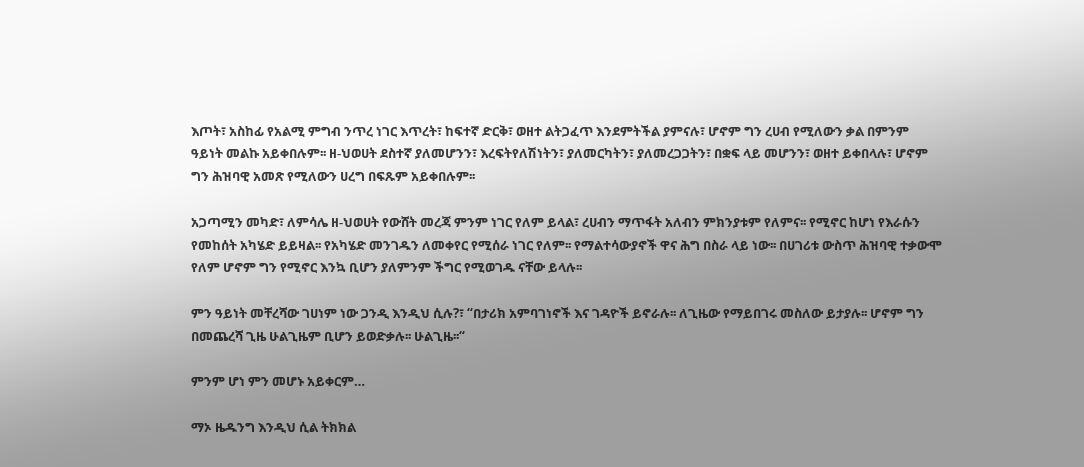እጦት፣ አስከፊ የአልሚ ምግብ ንጥረ ነገር እጥረት፣ ከፍተኛ ድርቅ፣ ወዘተ ልትጋፈጥ እንደምትችል ያምናሉ፣ ሆኖም ግን ረሀብ የሚለውን ቃል በምንም ዓይነት መልኩ አይቀበሉም፡፡ ዘ-ህወሀት ደስተኛ ያለመሆንን፣ እረፍትየለሽነትን፣ ያለመርካትን፣ ያለመረጋጋትን፣ በቋፍ ላይ መሆንን፣ ወዘተ ይቀበላሉ፣ ሆኖም ግን ሕዝባዊ አመጽ የሚለውን ሀረግ በፍጹም አይቀበሉም፡፡

አጋጣሚን መካድ፣ ለምሳሌ ዘ-ህወሀት የውሸት መረጃ ምንም ነገር የለም ይላል፣ ረሀብን ማጥፋት አለብን ምክንያቱም የለምና፡፡ የሚኖር ከሆነ የእራሱን የመከሰት አካሄድ ይይዛል፡፡ የአካሄድ መንገዱን ለመቀየር የሚሰራ ነገር የለም፡፡ የማልተሳውያኖች ዋና ሕግ በስራ ላይ ነው፡፡ በሀገሪቱ ውስጥ ሕዝባዊ ተቃውሞ የለም ሆኖም ግን የሚኖር እንኳ ቢሆን ያለምንም ችግር የሚወገዱ ናቸው ይላሉ፡፡

ምን ዓይነት መቸረሻው ገሀነም ነው ጋንዲ እንዲህ ሲሉ?፣ “በታሪክ አምባገነኖች እና ገዳዮች ይኖራሉ፡፡ ለጊዜው የማይበገሩ መስለው ይታያሉ፡፡ ሆኖም ግን በመጨረሻ ጊዜ ሁልጊዜም ቢሆን ይወድቃሉ፡፡ ሁልጊዜ፡፡“

ምንም ሆነ ምን መሆኑ አይቀርም…

ማኦ ዜዱንግ እንዲህ ሲል ትክክል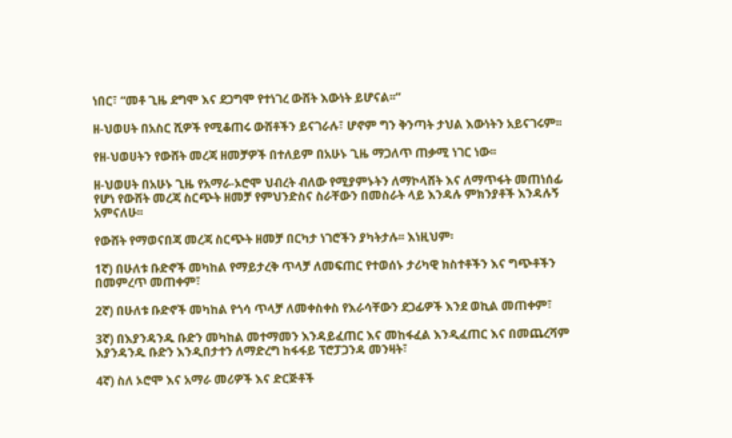ነበር፣ “መቶ ጊዜ ደግሞ እና ደጋግሞ የተነገረ ውሸት እውነት ይሆናል፡፡“

ዘ-ህወሀት በአስር ሺዎች የሚቆጠሩ ውሸቶችን ይናገራሉ፣ ሆኖም ግን ቅንጣት ታህል እውነትን አይናገሩም፡፡

የዘ-ህወሀትን የውሸት መረጃ ዘመቻዎች በተለይም በአሁኑ ጊዜ ማጋለጥ ጠቃሚ ነገር ነው፡፡

ዘ-ህወሀት በአሁኑ ጊዜ የአማራ-ኦሮሞ ህብረት ብለው የሚያምኑትን ለማኮላሸት እና ለማጥፋት መጠነሰፊ የሆነ የውሸት መረጃ ስርጭት ዘመቻ የምህንድስና ስራቸውን በመስራት ላይ እንዳሉ ምክንያቶች እንዳሉኝ አምናለሁ፡፡

የውሸት የማወናበጃ መረጃ ስርጭት ዘመቻ በርካታ ነገሮችን ያካትታሉ፡፡ እነዚህም፡

1ኛ) በሁለቱ ቡድኖች መካከል የማይታረቅ ጥላቻ ለመፍጠር የተወሰኑ ታሪካዊ ክስተቶችን እና ግጭቶችን በመምረጥ መጠቀም፣

2ኛ) በሁለቱ ቡድኖች መካከል የጎሳ ጥላቻ ለመቀስቀስ የእራሳቸውን ደጋፊዎች እንደ ወኪል መጠቀም፣

3ኛ) በእያንዳንዱ ቡድን መካከል መተማመን እንዳይፈጠር እና መከፋፈል እንዲፈጠር እና በመጨረሻም እያንዳንዱ ቡድን እንዲበታተን ለማድረግ ከፋፋይ ፕሮፓጋንዳ መንዛት፣

4ኛ) ስለ ኦሮሞ እና አማራ መሪዎች እና ድርጅቶች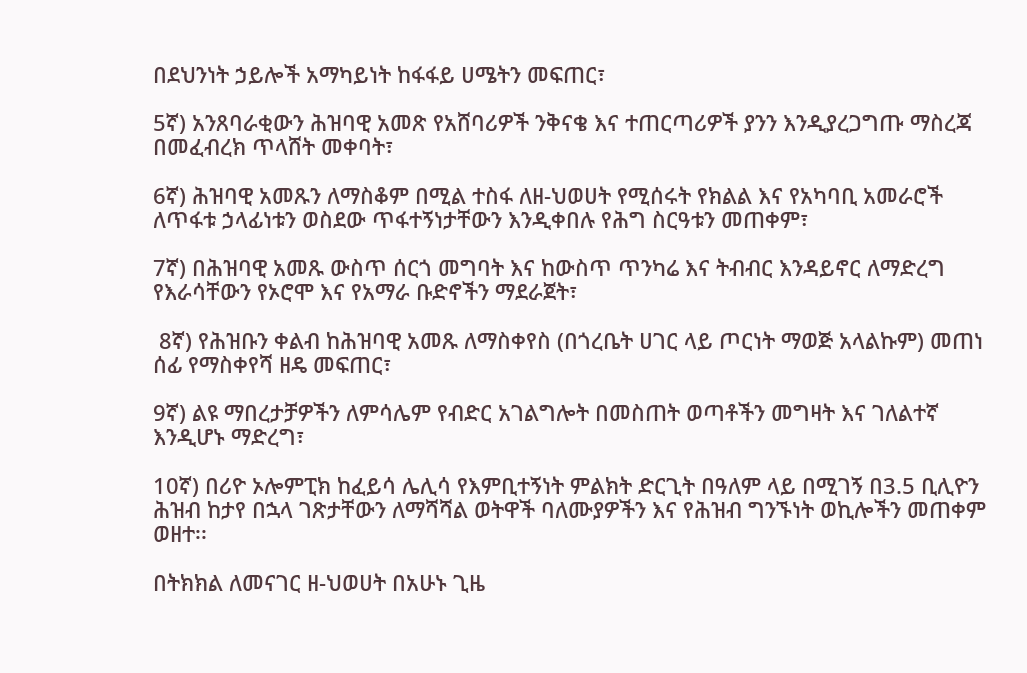በደህንነት ኃይሎች አማካይነት ከፋፋይ ሀሜትን መፍጠር፣

5ኛ) አንጸባራቂውን ሕዝባዊ አመጽ የአሸባሪዎች ንቅናቄ እና ተጠርጣሪዎች ያንን እንዲያረጋግጡ ማስረጃ በመፈብረክ ጥላሸት መቀባት፣

6ኛ) ሕዝባዊ አመጹን ለማስቆም በሚል ተስፋ ለዘ-ህወሀት የሚሰሩት የክልል እና የአካባቢ አመራሮች ለጥፋቱ ኃላፊነቱን ወስደው ጥፋተኝነታቸውን እንዲቀበሉ የሕግ ስርዓቱን መጠቀም፣

7ኛ) በሕዝባዊ አመጹ ውስጥ ሰርጎ መግባት እና ከውስጥ ጥንካሬ እና ትብብር እንዳይኖር ለማድረግ የእራሳቸውን የኦሮሞ እና የአማራ ቡድኖችን ማደራጀት፣

 8ኛ) የሕዝቡን ቀልብ ከሕዝባዊ አመጹ ለማስቀየስ (በጎረቤት ሀገር ላይ ጦርነት ማወጅ አላልኩም) መጠነ ሰፊ የማስቀየሻ ዘዴ መፍጠር፣

9ኛ) ልዩ ማበረታቻዎችን ለምሳሌም የብድር አገልግሎት በመስጠት ወጣቶችን መግዛት እና ገለልተኛ እንዲሆኑ ማድረግ፣

10ኛ) በሪዮ ኦሎምፒክ ከፈይሳ ሌሊሳ የእምቢተኝነት ምልክት ድርጊት በዓለም ላይ በሚገኝ በ3.5 ቢሊዮን ሕዝብ ከታየ በኋላ ገጽታቸውን ለማሻሻል ወትዋች ባለሙያዎችን እና የሕዝብ ግንኙነት ወኪሎችን መጠቀም ወዘተ፡፡

በትክክል ለመናገር ዘ-ህወሀት በአሁኑ ጊዜ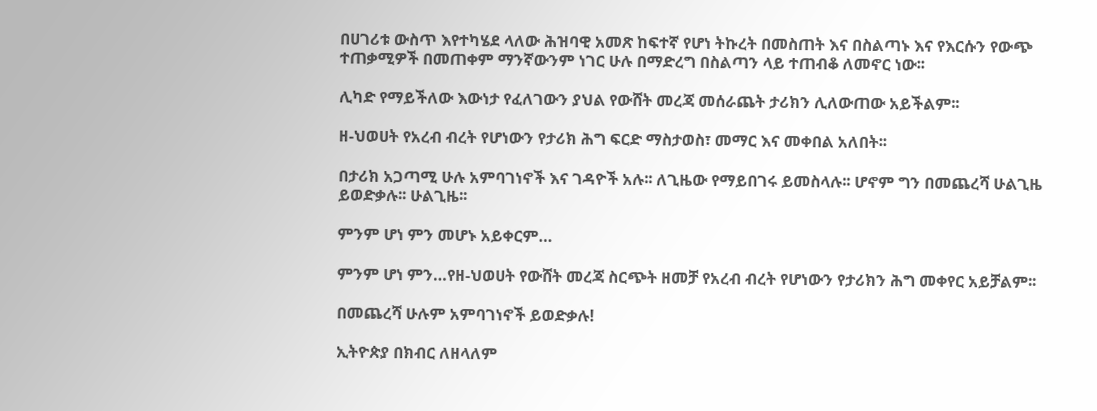በሀገሪቱ ውስጥ እየተካሄደ ላለው ሕዝባዊ አመጽ ከፍተኛ የሆነ ትኩረት በመስጠት እና በስልጣኑ እና የእርሱን የውጭ ተጠቃሚዎች በመጠቀም ማንኛውንም ነገር ሁሉ በማድረግ በስልጣን ላይ ተጠብቆ ለመኖር ነው፡፡

ሊካድ የማይችለው እውነታ የፈለገውን ያህል የውሸት መረጃ መሰራጨት ታሪክን ሊለውጠው አይችልም፡፡

ዘ-ህወሀት የአረብ ብረት የሆነውን የታሪክ ሕግ ፍርድ ማስታወስ፣ መማር እና መቀበል አለበት፡፡

በታሪክ አጋጣሚ ሁሉ አምባገነኖች እና ገዳዮች አሉ፡፡ ለጊዜው የማይበገሩ ይመስላሉ፡፡ ሆኖም ግን በመጨረሻ ሁልጊዜ ይወድቃሉ፡፡ ሁልጊዜ፡፡

ምንም ሆነ ምን መሆኑ አይቀርም…

ምንም ሆነ ምን…የዘ-ህወሀት የውሸት መረጃ ስርጭት ዘመቻ የአረብ ብረት የሆነውን የታሪክን ሕግ መቀየር አይቻልም፡፡

በመጨረሻ ሁሉም አምባገነኖች ይወድቃሉ!

ኢትዮጵያ በክብር ለዘላለም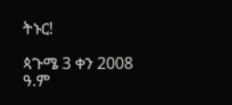ትኑር!

ጳጉሜ 3 ቀን 2008 ዓ.ም